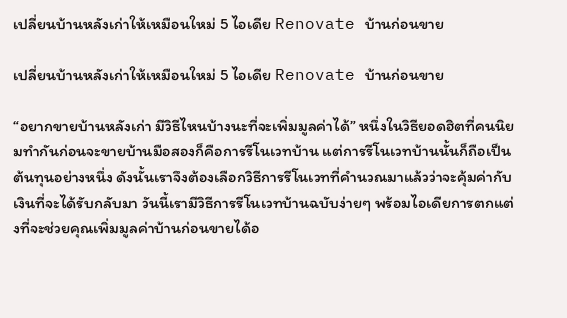เปลี่ยนบ้านหลังเก่าให้เหมือนใหม่ 5 ไอเดีย Renovate บ้านก่อนขาย

เปลี่ยนบ้านหลังเก่าให้เหมือนใหม่ 5 ไอเดีย Renovate บ้านก่อนขาย

“อยากขายบ้านหลังเก่า มีวิธีไหนบ้างนะที่จะเพิ่มมูลค่าได้” หนึ่งในวิธียอดฮิตที่คนนิยมทำกันก่อนจะขายบ้านมือสองก็คือการรีโนเวทบ้าน แต่การรีโนเวทบ้านนั้นก็ถือเป็นต้นทุนอย่างหนึ่ง ดังนั้นเราจึงต้องเลือกวิธีการรีโนเวทที่คำนวณมาแล้วว่าจะคุ้มค่ากับเงินที่จะได้รับกลับมา วันนี้เรามีวิธีการรีโนเวทบ้านฉบับง่ายๆ พร้อมไอเดียการตกแต่งที่จะช่วยคุณเพิ่มมูลค่าบ้านก่อนขายได้อ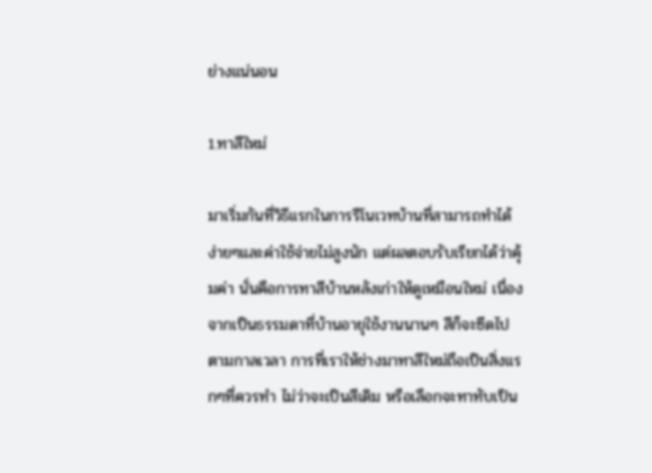ย่างแน่นอน

1.ทาสีใหม่

มาเริ่มกันที่วิธีแรกในการรีโนเวทบ้านที่สามารถทำได้ง่ายๆและค่าใช้จ่ายไม่สูงนัก แต่ผลตอบรับเรียกได้ว่าคุ้มค่า นั่นคือการทาสีบ้านหลังเก่าให้ดูเหมือนใหม่ เนื่องจากเป็นธรรมดาที่บ้านอายุใช้งานนานๆ สีก็จะซีดไปตามกาลเวลา การที่เราให้ช่างมาทาสีใหม่ถือเป็นสิ่งแรกๆที่ควรทำ ไม่ว่าจะเป็นสีเดิม หรือเลือกจะทาทับเป็น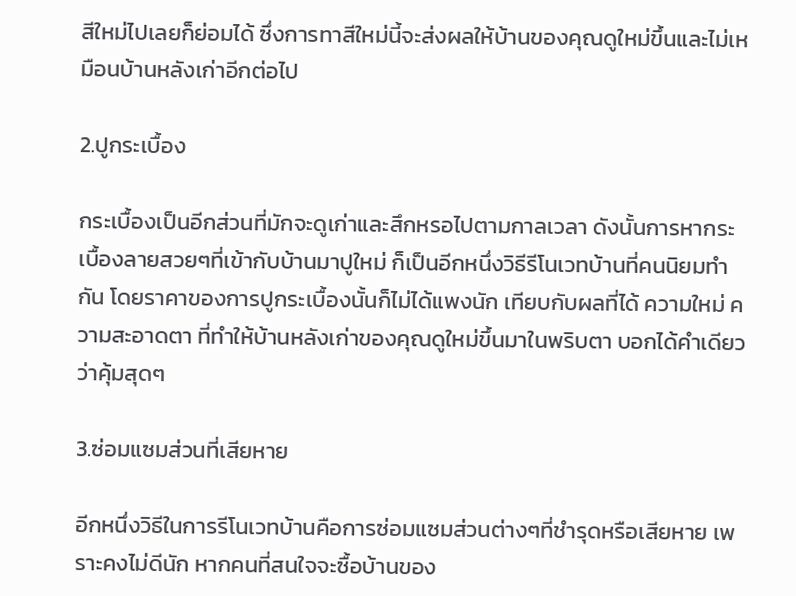สีใหม่ไปเลยก็ย่อมได้ ซึ่งการทาสีใหม่นี้จะส่งผลให้บ้านของคุณดูใหม่ขึ้นและไม่เหมือนบ้านหลังเก่าอีกต่อไป

2.ปูกระเบื้อง

กระเบื้องเป็นอีกส่วนที่มักจะดูเก่าและสึกหรอไปตามกาลเวลา ดังนั้นการหากระเบื้องลายสวยๆที่เข้ากับบ้านมาปูใหม่ ก็เป็นอีกหนึ่งวิธีรีโนเวทบ้านที่คนนิยมทำกัน โดยราคาของการปูกระเบื้องนั้นก็ไม่ได้แพงนัก เทียบกับผลที่ได้ ความใหม่ ความสะอาดตา ที่ทำให้บ้านหลังเก่าของคุณดูใหม่ขึ้นมาในพริบตา บอกได้คำเดียวว่าคุ้มสุดๆ

3.ซ่อมแซมส่วนที่เสียหาย

อีกหนึ่งวิธีในการรีโนเวทบ้านคือการซ่อมแซมส่วนต่างๆที่ชำรุดหรือเสียหาย เพราะคงไม่ดีนัก หากคนที่สนใจจะซื้อบ้านของ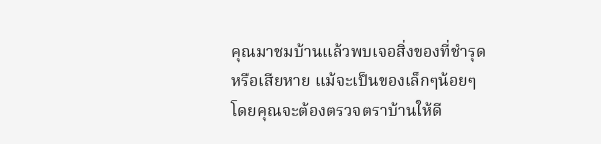คุณมาชมบ้านแล้วพบเจอสิ่งของที่ชำรุดหรือเสียหาย แม้จะเป็นของเล็กๆน้อยๆ โดยคุณจะต้องตรวจตราบ้านให้ดี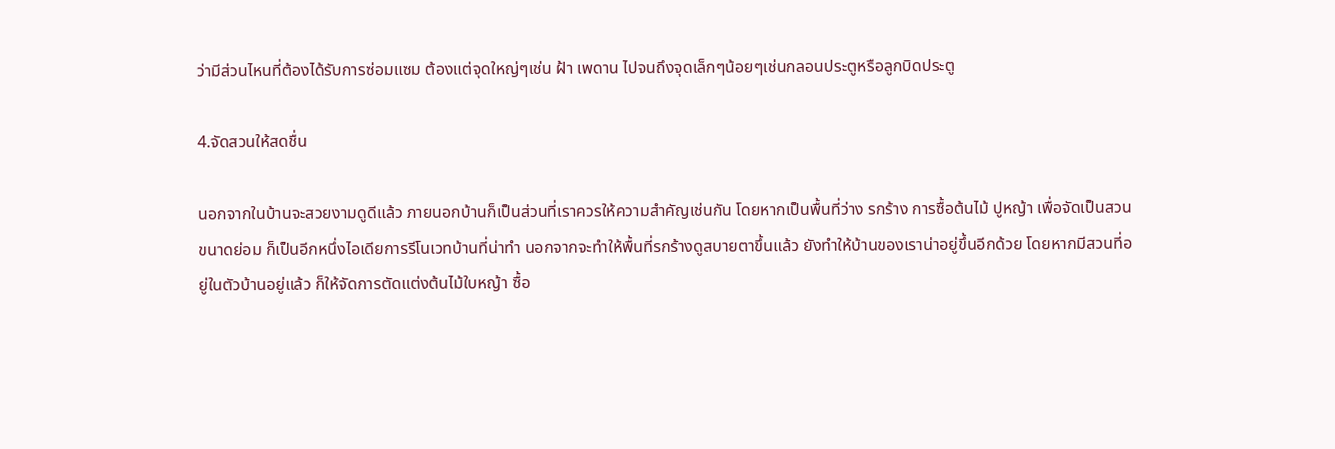ว่ามีส่วนไหนที่ต้องได้รับการซ่อมแซม ต้องแต่จุดใหญ่ๆเช่น ฝ้า เพดาน ไปจนถึงจุดเล็กๆน้อยๆเช่นกลอนประตูหรือลูกบิดประตู

4.จัดสวนให้สดชื่น

นอกจากในบ้านจะสวยงามดูดีแล้ว ภายนอกบ้านก็เป็นส่วนที่เราควรให้ความสำคัญเช่นกัน โดยหากเป็นพื้นที่ว่าง รกร้าง การซื้อต้นไม้ ปูหญ้า เพื่อจัดเป็นสวนขนาดย่อม ก็เป็นอีกหนึ่งไอเดียการรีโนเวทบ้านที่น่าทำ นอกจากจะทำให้พื้นที่รกร้างดูสบายตาขึ้นแล้ว ยังทำให้บ้านของเราน่าอยู่ขึ้นอีกด้วย โดยหากมีสวนที่อยู่ในตัวบ้านอยู่แล้ว ก็ให้จัดการตัดแต่งต้นไม้ใบหญ้า ซื้อ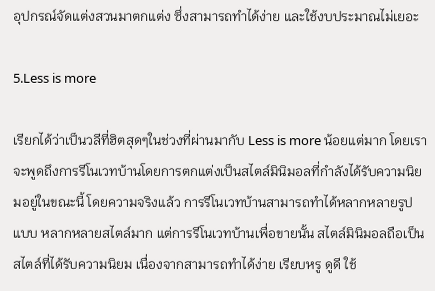อุปกรณ์จัดแต่งสวนมาตกแต่ง ซึ่งสามารถทำได้ง่าย และใช้งบประมาณไม่เยอะ

5.Less is more

เรียกได้ว่าเป็นวลีที่ฮิตสุดๆในช่วงที่ผ่านมากับ Less is more น้อยแต่มาก โดยเราจะพูดถึงการรีโนเวทบ้านโดยการตกแต่งเป็นสไตล์มินิมอลที่กำลังได้รับความนิยมอยู่ในขณะนี้ โดยความจริงแล้ว การรีโนเวทบ้านสามารถทำได้หลากหลายรูปแบบ หลากหลายสไตล์มาก แต่การรีโนเวทบ้านเพื่อขายนั้น สไตล์มินิมอลถือเป็นสไตล์ที่ได้รับความนิยม เนื่องจากสามารถทำได้ง่าย เรียบหรู ดูดี ใช้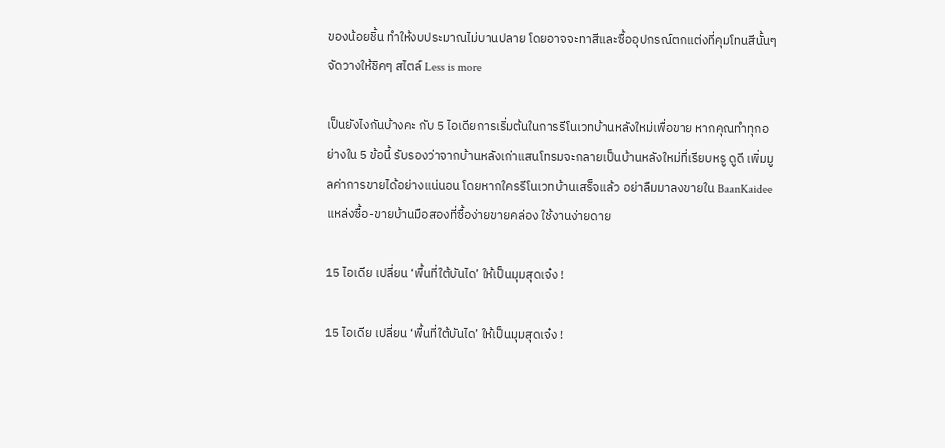ของน้อยชิ้น ทำให้งบประมาณไม่บานปลาย โดยอาจจะทาสีและซื้ออุปกรณ์ตกแต่งที่คุมโทนสีนั้นๆ จัดวางให้ชิคๆ สไตล์ Less is more

เป็นยังไงกันบ้างคะ กับ 5 ไอเดียการเริ่มต้นในการรีโนเวทบ้านหลังใหม่เพื่อขาย หากคุณทำทุกอย่างใน 5 ข้อนี้ รับรองว่าจากบ้านหลังเก่าแสนโทรมจะกลายเป็นบ้านหลังใหม่ที่เรียบหรู ดูดี เพิ่มมูลค่าการขายได้อย่างแน่นอน โดยหากใครรีโนเวทบ้านเสร็จแล้ว อย่าลืมมาลงขายใน BaanKaidee แหล่งซื้อ-ขายบ้านมือสองที่ซื้อง่ายขายคล่อง ใช้งานง่ายดาย

15 ไอเดีย เปลี่ยน ‘พื้นที่ใต้บันได’ ให้เป็นมุมสุดเจ๋ง !

15 ไอเดีย เปลี่ยน ‘พื้นที่ใต้บันได’ ให้เป็นมุมสุดเจ๋ง !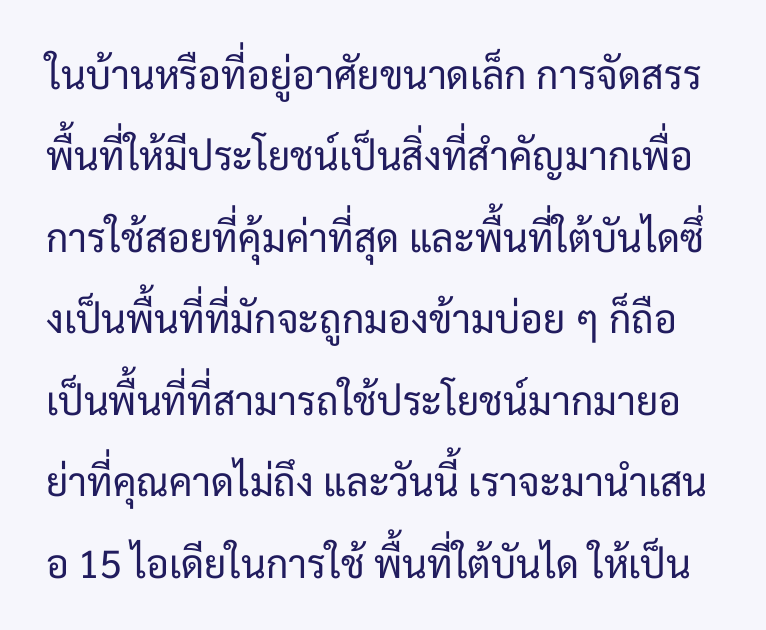ในบ้านหรือที่อยู่อาศัยขนาดเล็ก การจัดสรรพื้นที่ให้มีประโยชน์เป็นสิ่งที่สำคัญมากเพื่อการใช้สอยที่คุ้มค่าที่สุด และพื้นที่ใต้บันไดซึ่งเป็นพื้นที่ที่มักจะถูกมองข้ามบ่อย ๆ ก็ถือเป็นพื้นที่ที่สามารถใช้ประโยชน์มากมายอย่าที่คุณคาดไม่ถึง และวันนี้ เราจะมานำเสนอ 15 ไอเดียในการใช้ พื้นที่ใต้บันได ให้เป็น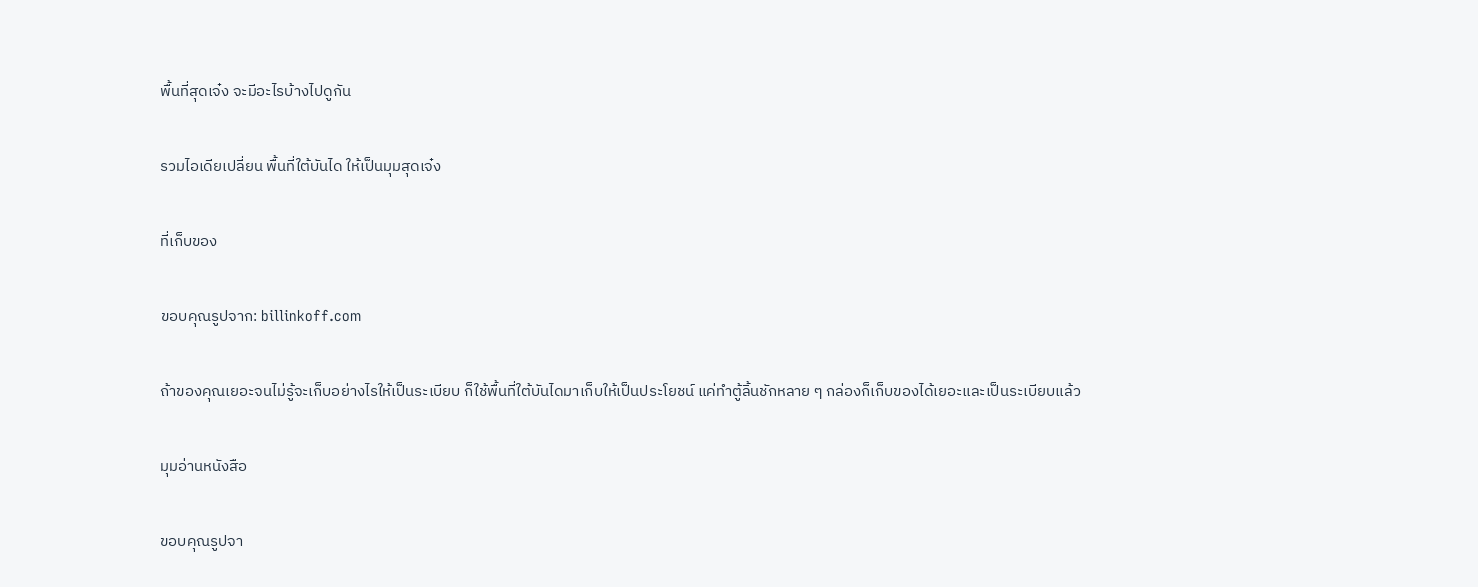พื้นที่สุดเจ๋ง จะมีอะไรบ้างไปดูกัน

รวมไอเดียเปลี่ยน พื้นที่ใต้บันได ให้เป็นมุมสุดเจ๋ง

ที่เก็บของ

ขอบคุณรูปจาก: billinkoff.com

ถ้าของคุณเยอะจนไม่รู้จะเก็บอย่างไรให้เป็นระเบียบ ก็ใช้พื้นที่ใต้บันไดมาเก็บให้เป็นประโยชน์ แค่ทำตู้ลิ้นชักหลาย ๆ กล่องก็เก็บของได้เยอะและเป็นระเบียบแล้ว

มุมอ่านหนังสือ

ขอบคุณรูปจา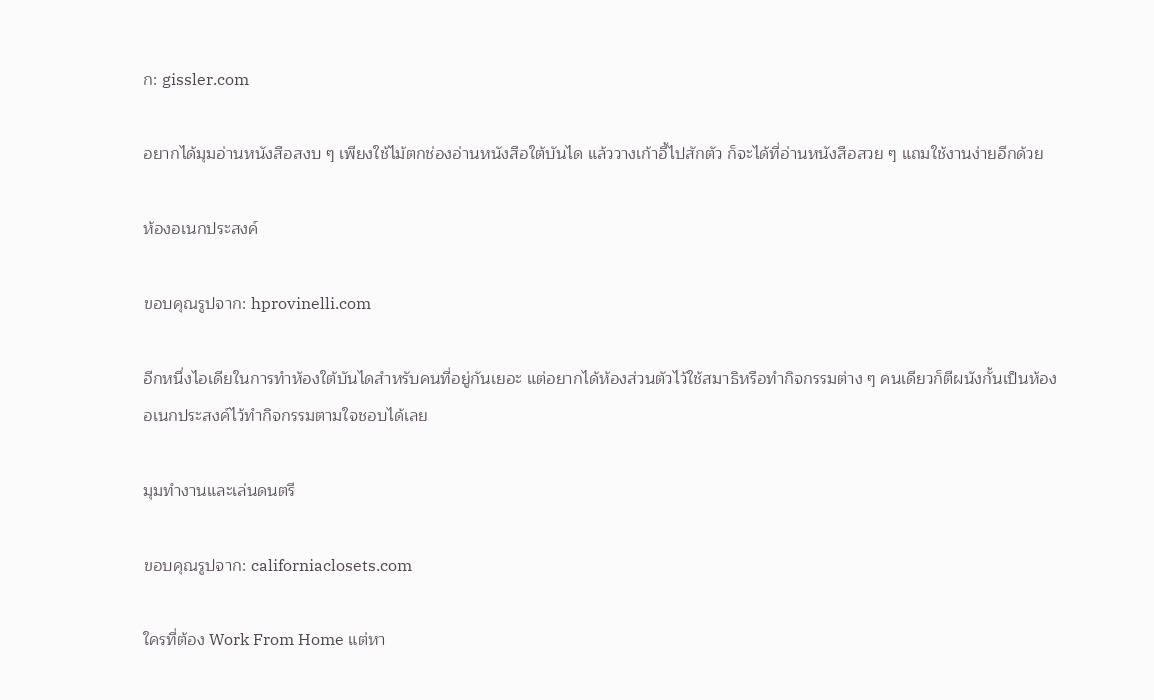ก: gissler.com

อยากได้มุมอ่านหนังสือสงบ ๆ เพียงใช้ไม้ตกช่องอ่านหนังสือใต้บันได แล้ววางเก้าอี้ไปสักตัว ก็จะได้ที่อ่านหนังสือสวย ๆ แถมใช้งานง่ายอีกด้วย

ห้องอเนกประสงค์

ขอบคุณรูปจาก: hprovinelli.com

อีกหนึ่งไอเดียในการทำห้องใต้บันไดสำหรับคนที่อยู่กันเยอะ แต่อยากได้ห้องส่วนตัวไว้ใช้สมาธิหรือทำกิจกรรมต่าง ๆ คนเดียวก็ตีผนังกั้นเป็นห้องอเนกประสงค์ไว้ทำกิจกรรมตามใจชอบได้เลย

มุมทำงานและเล่นดนตรี

ขอบคุณรูปจาก: californiaclosets.com

ใครที่ต้อง Work From Home แต่หา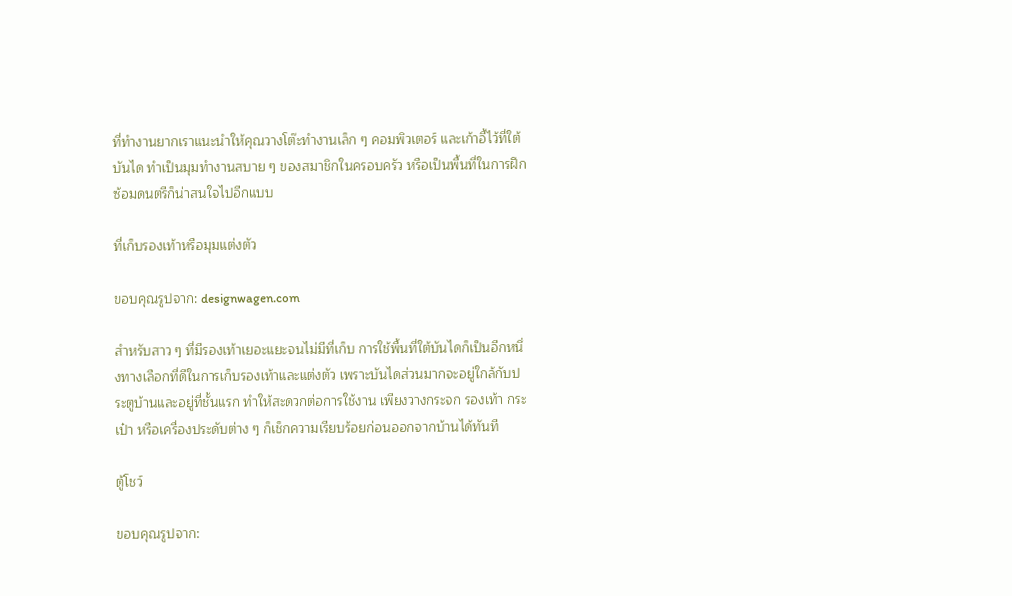ที่ทำงานยากเราแนะนำให้คุณวางโต๊ะทำงานเล็ก ๆ คอมพิวเตอร์ และเก้าอี้ไว้ที่ใต้บันได ทำเป็นมุมทำงานสบาย ๆ ของสมาชิกในครอบครัว หรือเป็นพื้นที่ในการฝึกซ้อมดนตรีก็น่าสนใจไปอีกแบบ

ที่เก็บรองเท้าหรือมุมแต่งตัว

ขอบคุณรูปจาก: designwagen.com

สำหรับสาว ๆ ที่มีรองเท้าเยอะแยะจนไม่มีที่เก็บ การใช้พื้นที่ใต้บันไดก็เป็นอีกหนึ่งทางเลือกที่ดีในการเก็บรองเท้าและแต่งตัว เพราะบันไดส่วนมากจะอยู่ใกล้กับประตูบ้านและอยู่ที่ชั้นแรก ทำให้สะดวกต่อการใช้งาน เพียงวางกระจก รองเท้า กระเป๋า หรือเครื่องประดับต่าง ๆ ก็เช็กความเรียบร้อยก่อนออกจากบ้านได้ทันที

ตู้โชว์

ขอบคุณรูปจาก: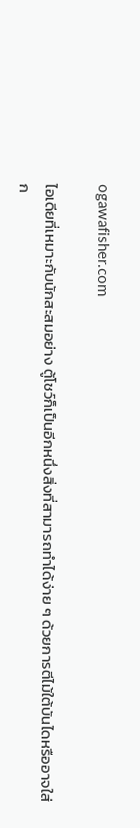ogawafisher.com

ไอเดียที่เหมาะกับนักสะสมอย่าง ตู้โชว์ก็เป็นอีกหนึ่งสิ่งที่สามารถทำได้ง่าย ๆ ด้วยการตีไม้ใต้บันไดหรืออาจใส่ก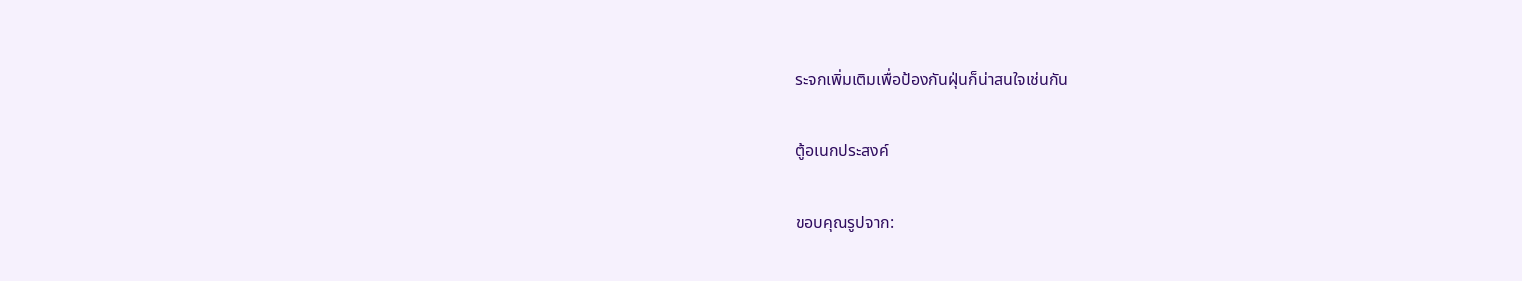ระจกเพิ่มเติมเพื่อป้องกันฝุ่นก็น่าสนใจเช่นกัน

ตู้อเนกประสงค์

ขอบคุณรูปจาก: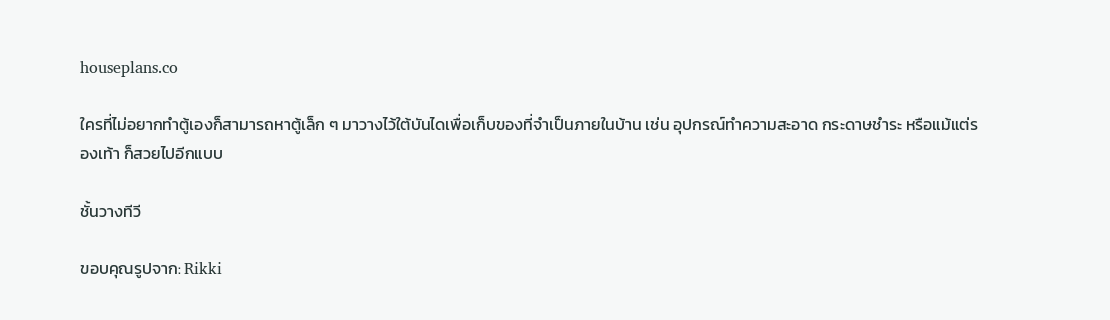houseplans.co

ใครที่ไม่อยากทำตู้เองก็สามารถหาตู้เล็ก ๆ มาวางไว้ใต้บันไดเพื่อเก็บของที่จำเป็นภายในบ้าน เช่น อุปกรณ์ทำความสะอาด กระดาษชำระ หรือแม้แต่รองเท้า ก็สวยไปอีกแบบ

ชั้นวางทีวี

ขอบคุณรูปจาก: Rikki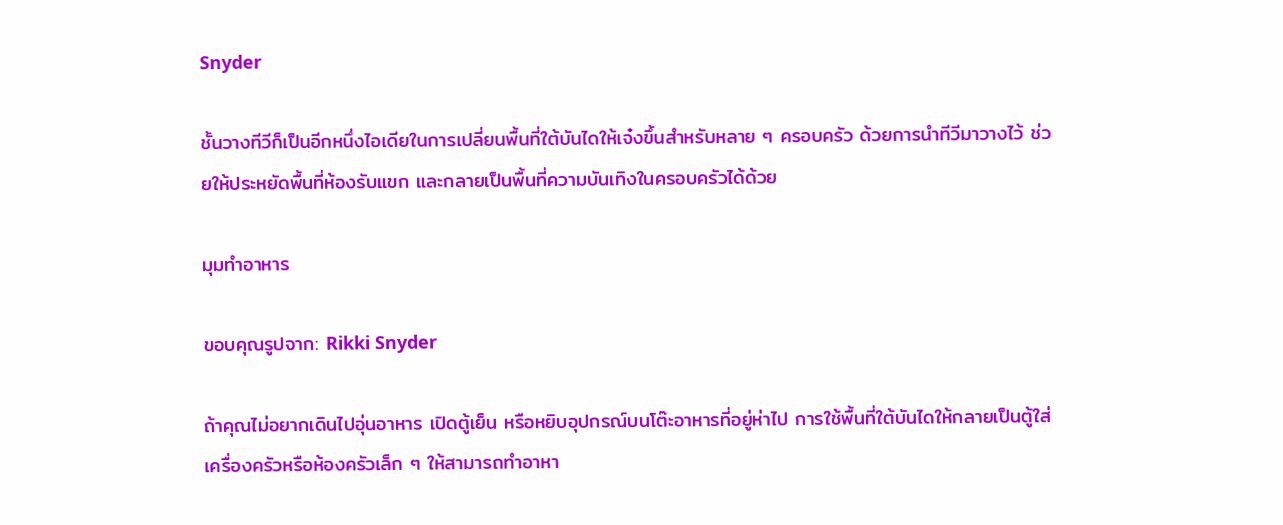Snyder

ชั้นวางทีวีก็เป็นอีกหนึ่งไอเดียในการเปลี่ยนพื้นที่ใต้บันไดให้เจ๋งขึ้นสำหรับหลาย ๆ ครอบครัว ด้วยการนำทีวีมาวางไว้ ช่วยให้ประหยัดพื้นที่ห้องรับแขก และกลายเป็นพื้นที่ความบันเทิงในครอบครัวได้ด้วย

มุมทำอาหาร

ขอบคุณรูปจาก: Rikki Snyder

ถ้าคุณไม่อยากเดินไปอุ่นอาหาร เปิดตู้เย็น หรือหยิบอุปกรณ์บนโต๊ะอาหารที่อยู่ห่าไป การใช้พื้นที่ใต้บันไดให้กลายเป็นตู้ใส่เครื่องครัวหรือห้องครัวเล็ก ๆ ให้สามารถทำอาหา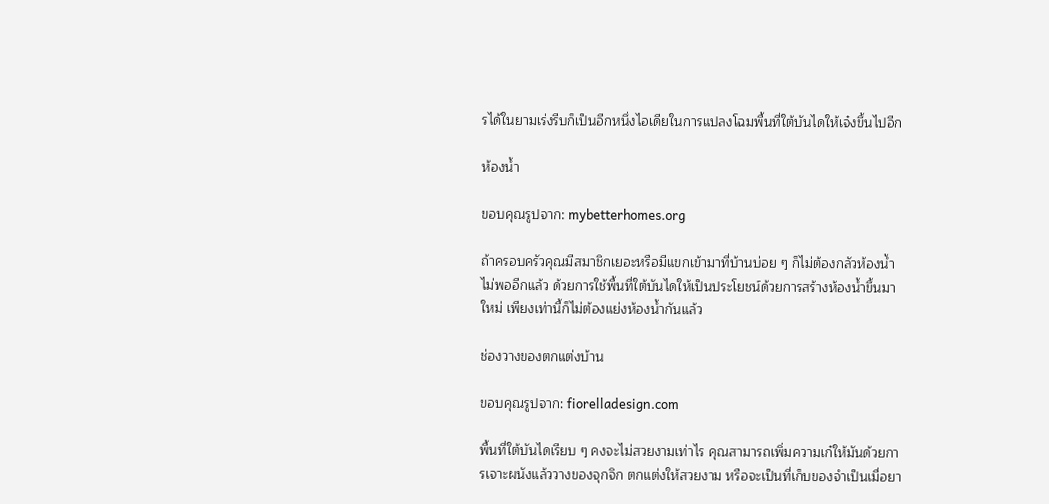รได้ในยามเร่งรีบก็เป็นอีกหนึ่งไอเดียในการแปลงโฉมพื้นที่ใต้บันไดให้เจ๋งขึ้นไปอีก

ห้องน้ำ

ขอบคุณรูปจาก: mybetterhomes.org

ถ้าครอบครัวคุณมีสมาชิกเยอะหรือมีแขกเข้ามาที่บ้านบ่อย ๆ ก็ไม่ต้องกลัวห้องน้ำไม่พออีกแล้ว ด้วยการใช้พื้นที่ใต้บันไดให้เป็นประโยชน์ด้วยการสร้างห้องน้ำขึ้นมาใหม่ เพียงเท่านี้ก็ไม่ต้องแย่งห้องน้ำกันแล้ว

ช่องวางของตกแต่งบ้าน

ขอบคุณรูปจาก: fiorelladesign.com

พื้นที่ใต้บันไดเรียบ ๆ คงจะไม่สวยงามเท่าไร คุณสามารถเพิ่มความเก๋ให้มันด้วยการเจาะผนังแล้ววางของจุกจิก ตกแต่งให้สวยงาม หรือจะเป็นที่เก็บของจำเป็นเมื่อยา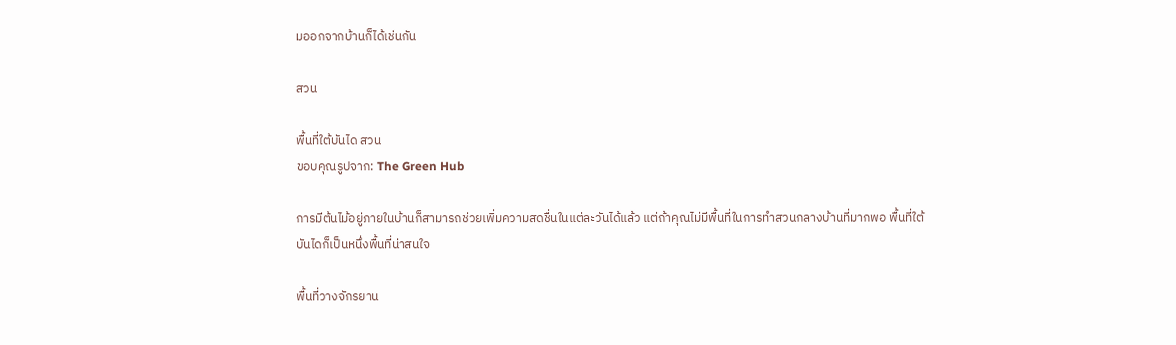มออกจากบ้านก็ได้เช่นกัน

สวน

พื้นที่ใต้บันได สวน
ขอบคุณรูปจาก: The Green Hub

การมีต้นไม้อยู่ภายในบ้านก็สามารถช่วยเพิ่มความสดชื่นในแต่ละวันได้แล้ว แต่ถ้าคุณไม่มีพื้นที่ในการทำสวนกลางบ้านที่มากพอ พื้นที่ใต้บันไดก็เป็นหนึ่งพื้นที่น่าสนใจ

พื้นที่วางจักรยาน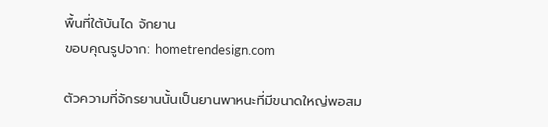พื้นที่ใต้บันได จักยาน
ขอบคุณรูปจาก: hometrendesign.com

ตัวความที่จักรยานนั้นเป็นยานพาหนะที่มีขนาดใหญ่พอสม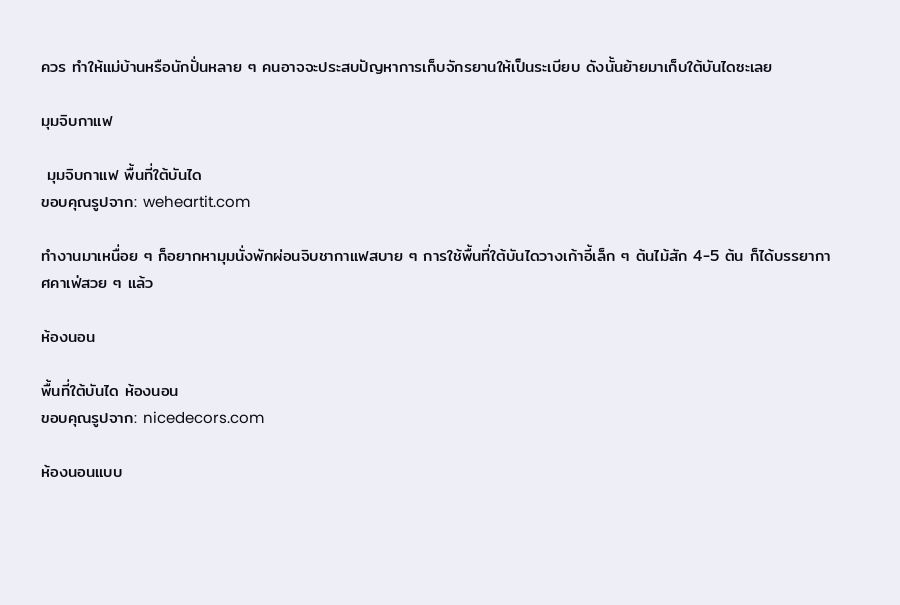ควร ทำให้แม่บ้านหรือนักปั่นหลาย ๆ คนอาจจะประสบปัญหาการเก็บจักรยานให้เป็นระเบียบ ดังนั้นย้ายมาเก็บใต้บันไดซะเลย

มุมจิบกาแฟ

 มุมจิบกาแฟ พื้นที่ใต้บันได
ขอบคุณรูปจาก: weheartit.com

ทำงานมาเหนื่อย ๆ ก็อยากหามุมนั่งพักผ่อนจิบชากาแฟสบาย ๆ การใช้พื้นที่ใต้บันไดวางเก้าอี้เล็ก ๆ ต้นไม้สัก 4-5 ต้น ก็ได้บรรยากาศคาเฟ่สวย ๆ แล้ว

ห้องนอน

พื้นที่ใต้บันได ห้องนอน
ขอบคุณรูปจาก: nicedecors.com

ห้องนอนแบบ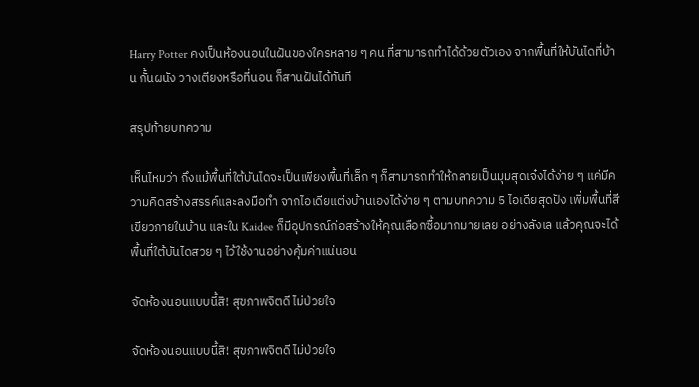Harry Potter คงเป็นห้องนอนในฝันของใครหลาย ๆ คน ที่สามารถทำได้ด้วยตัวเอง จากพื้นที่ให้บันไดที่บ้าน กั้นผนัง วางเตียงหรือที่นอน ก็สานฝันได้ทันที

สรุปท้ายบทความ

เห็นไหมว่า ถึงแม้พื้นที่ใต้บันไดจะเป็นเพียงพื้นที่เล็ก ๆ ก็สามารถทำให้กลายเป็นมุมสุดเจ๋งได้ง่าย ๆ แค่มีความคิดสร้างสรรค์และลงมือทำ จากไอเดียแต่งบ้านเองได้ง่าย ๆ ตามบทความ 5 ไอเดียสุดปัง เพิ่มพื้นที่สีเขียวภายในบ้าน และใน Kaidee ก็มีอุปกรณ์ก่อสร้างให้คุณเลือกซื้อมากมายเลย อย่างลังเล แล้วคุณจะได้พื้นที่ใต้บันไดสวย ๆ ไว้ใช้งานอย่างคุ้มค่าแน่นอน

จัดห้องนอนแบบนี้สิ! สุขภาพจิตดี ไม่ป่วยใจ

จัดห้องนอนแบบนี้สิ! สุขภาพจิตดี ไม่ป่วยใจ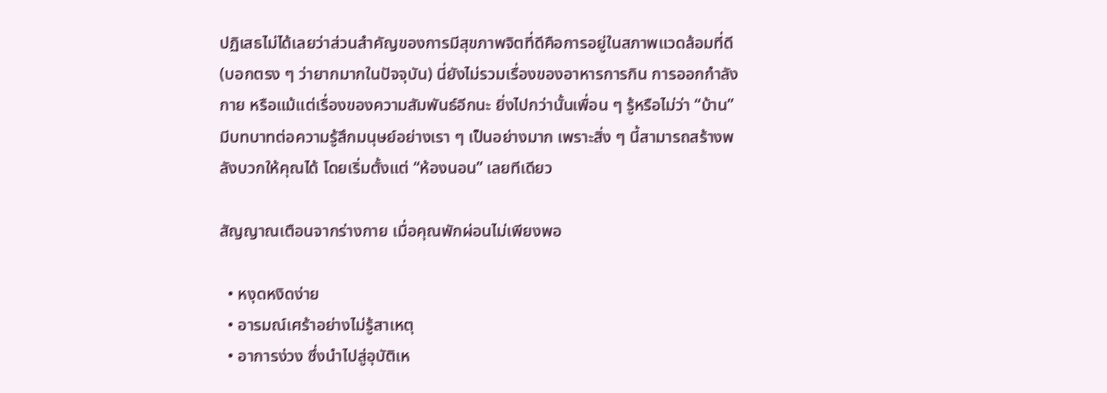ปฏิเสธไม่ได้เลยว่าส่วนสำคัญของการมีสุขภาพจิตที่ดีคือการอยู่ในสภาพแวดล้อมที่ดี (บอกตรง ๆ ว่ายากมากในปัจจุบัน) นี่ยังไม่รวมเรื่องของอาหารการกิน การออกกำลังกาย หรือแม้แต่เรื่องของความสัมพันธ์อีกนะ ยิ่งไปกว่านั้นเพื่อน ๆ รู้หรือไม่ว่า “บ้าน” มีบทบาทต่อความรู้สึกมนุษย์อย่างเรา ๆ เป็นอย่างมาก เพราะสิ่ง ๆ นี้สามารถสร้างพลังบวกให้คุณได้ โดยเริ่มตั้งแต่ “ห้องนอน” เลยทีเดียว

สัญญาณเตือนจากร่างกาย เมื่อคุณพักผ่อนไม่เพียงพอ

  • หงุดหงิดง่าย
  • อารมณ์เศร้าอย่างไม่รู้สาเหตุ
  • อาการง่วง ซึ่งนำไปสู่อุบัติเห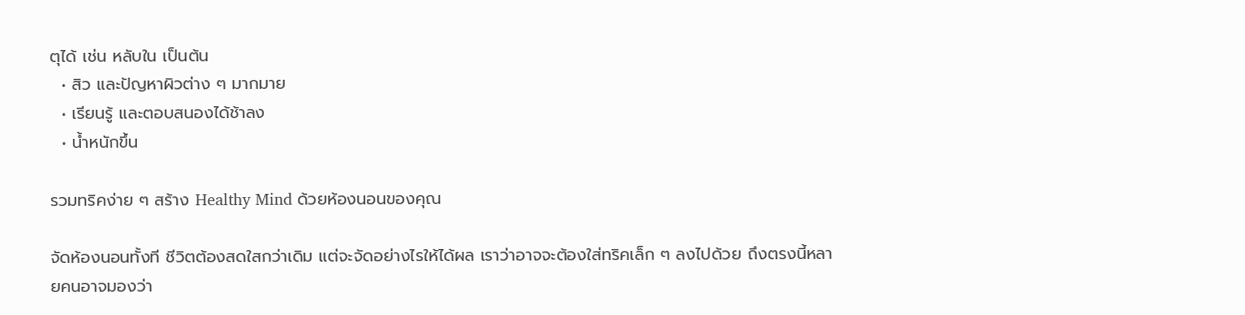ตุได้ เช่น หลับใน เป็นต้น
  • สิว และปัญหาผิวต่าง ๆ มากมาย
  • เรียนรู้ และตอบสนองได้ช้าลง
  • น้ำหนักขึ้น

รวมทริคง่าย ๆ สร้าง Healthy Mind ด้วยห้องนอนของคุณ

จัดห้องนอนทั้งที ชีวิตต้องสดใสกว่าเดิม แต่จะจัดอย่างไรให้ได้ผล เราว่าอาจจะต้องใส่ทริคเล็ก ๆ ลงไปด้วย ถึงตรงนี้หลายคนอาจมองว่า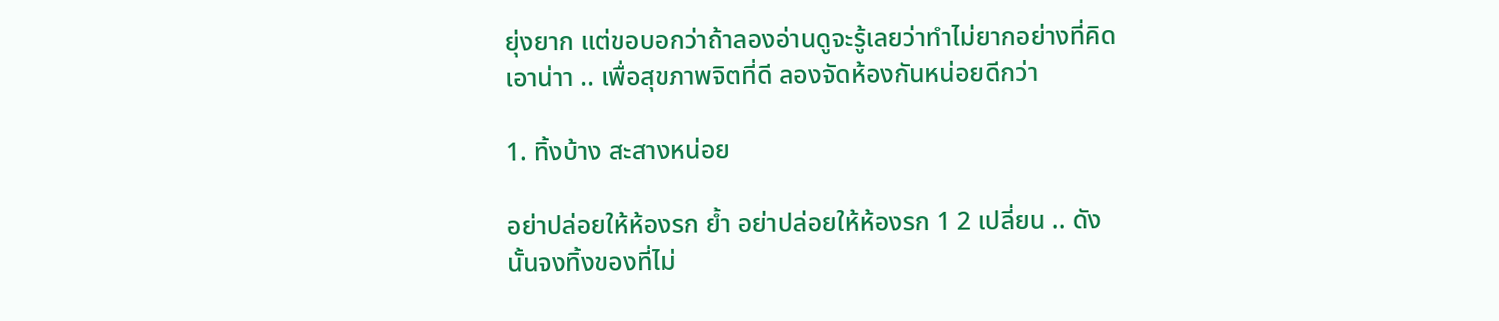ยุ่งยาก แต่ขอบอกว่าถ้าลองอ่านดูจะรู้เลยว่าทำไม่ยากอย่างที่คิด เอาน่าา .. เพื่อสุขภาพจิตที่ดี ลองจัดห้องกันหน่อยดีกว่า

1. ทิ้งบ้าง สะสางหน่อย

อย่าปล่อยให้ห้องรก ย้ำ อย่าปล่อยให้ห้องรก 1 2 เปลี่ยน .. ดังนั้นจงทิ้งของที่ไม่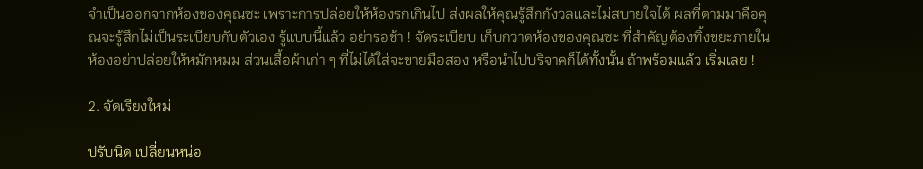จำเป็นออกจากห้องของคุณซะ เพราะการปล่อยให้ห้องรกเกินไป ส่งผลให้คุณรู้สึกกังวลและไม่สบายใจได้ ผลที่ตามมาคือคุณจะรู้สึกไม่เป็นระเบียบกับตัวเอง รู้แบบนี้แล้ว อย่ารอช้า ! จัดระเบียบ เก็บกวาดห้องของคุณซะ ที่สำคัญต้องทิ้งขยะภายในห้องอย่าปล่อยให้หมักหมม ส่วนเสื้อผ้าเก่า ๆ ที่ไม่ได้ใส่จะขายมือสอง หรือนำไปบริจาคก็ได้ทั้งนั้น ถ้าพร้อมแล้ว เริ่มเลย !

2. จัดเรียงใหม่

ปรับนิด เปลี่ยนหน่อ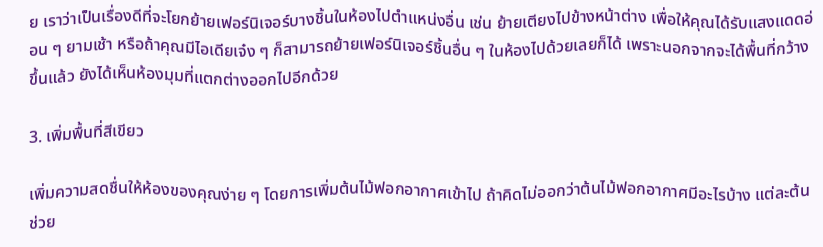ย เราว่าเป็นเรื่องดีที่จะโยกย้ายเฟอร์นิเจอร์บางชิ้นในห้องไปตำแหน่งอื่น เช่น ย้ายเตียงไปข้างหน้าต่าง เพื่อให้คุณได้รับแสงแดดอ่อน ๆ ยามเช้า หรือถ้าคุณมีไอเดียเจ๋ง ๆ ก็สามารถย้ายเฟอร์นิเจอร์ชิ้นอื่น ๆ ในห้องไปด้วยเลยก็ได้ เพราะนอกจากจะได้พื้นที่กว้างขึ้นแล้ว ยังได้เห็นห้องมุมที่แตกต่างออกไปอีกด้วย

3. เพิ่มพื้นที่สีเขียว

เพิ่มความสดชื่นให้ห้องของคุณง่าย ๆ โดยการเพิ่มต้นไม้ฟอกอากาศเข้าไป ถ้าคิดไม่ออกว่าต้นไม้ฟอกอากาศมีอะไรบ้าง แต่ละต้นช่วย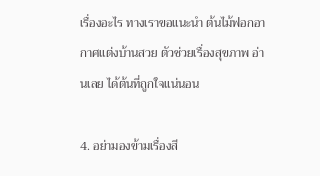เรื่องอะไร ทางเราขอแนะนำ ต้นไม้ฟอกอากาศแต่งบ้านสวย ตัวช่วยเรื่องสุขภาพ อ่านเลย ได้ต้นที่ถูกใจแน่นอน

4. อย่ามองข้ามเรื่องสี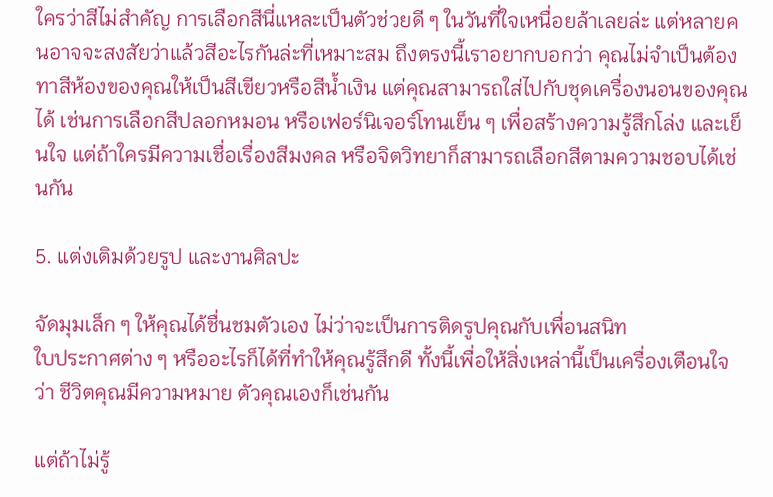ใครว่าสีไม่สำคัญ การเลือกสีนี่แหละเป็นตัวช่วยดี ๆ ในวันที่ใจเหนื่อยล้าเลยล่ะ แต่หลายคนอาจจะสงสัยว่าแล้วสีอะไรกันล่ะที่เหมาะสม ถึงตรงนี้เราอยากบอกว่า คุณไม่จำเป็นต้องทาสีห้องของคุณให้เป็นสีเขียวหรือสีน้ำเงิน แต่คุณสามารถใส่ไปกับชุดเครื่องนอนของคุณได้ เช่นการเลือกสีปลอกหมอน หรือเฟอร์นิเจอร์โทนเย็น ๆ เพื่อสร้างความรู้สึกโล่ง และเย็นใจ แต่ถ้าใครมีความเชื่อเรื่องสีมงคล หรือจิตวิทยาก็สามารถเลือกสีตามความชอบได้เช่นกัน

5. แต่งเติมด้วยรูป และงานศิลปะ

จัดมุมเล็ก ๆ ให้คุณได้ชื่นชมตัวเอง ไม่ว่าจะเป็นการติดรูปคุณกับเพื่อนสนิท
ใบประกาศต่าง ๆ หรืออะไรก็ได้ที่ทำให้คุณรู้สึกดี ทั้งนี้เพื่อให้สิ่งเหล่านี้เป็นเครื่องเตือนใจว่า ชีวิตคุณมีความหมาย ตัวคุณเองก็เช่นกัน

แต่ถ้าไม่รู้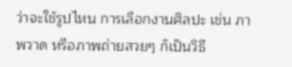ว่าจะใช้รูปไหน การเลือกงานศิลปะ เช่น ภาพวาด หรือภาพถ่ายสวยๆ ก็เป็นวิธี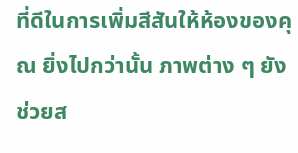ที่ดีในการเพิ่มสีสันให้ห้องของคุณ ยิ่งไปกว่านั้น ภาพต่าง ๆ ยังช่วยส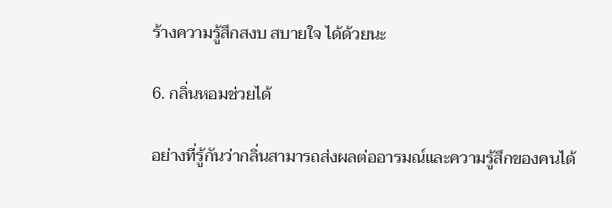ร้างความรู้สึกสงบ สบายใจ ได้ด้วยนะ

6. กลิ่นหอมช่วยได้

อย่างที่รู้กันว่ากลิ่นสามารถส่งผลต่ออารมณ์และความรู้สึกของคนได้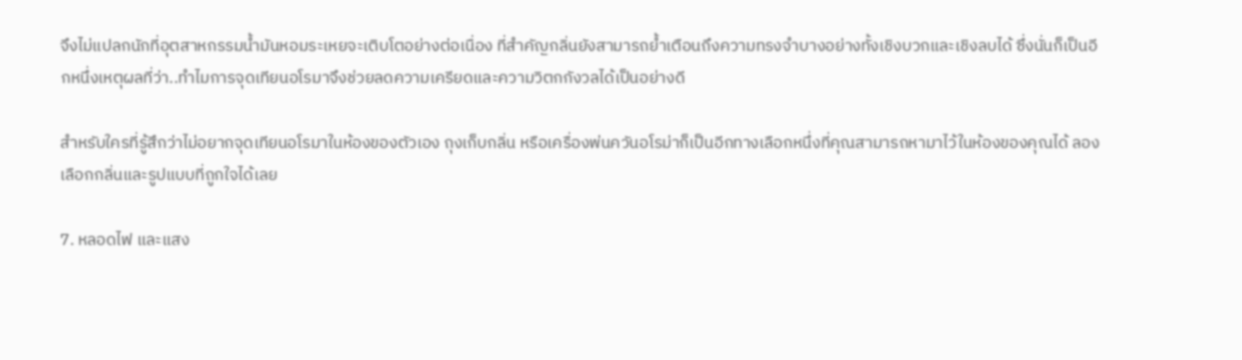จึงไม่แปลกนักที่อุตสาหกรรมน้ำมันหอมระเหยจะเติบโตอย่างต่อเนื่อง ที่สำคัญกลิ่นยังสามารถย้ำเตือนถึงความทรงจำบางอย่างทั้งเชิงบวกและเชิงลบได้ ซึ่งนั่นก็เป็นอีกหนึ่งเหตุผลที่ว่า..ทำไมการจุดเทียนอโรมาจึงช่วยลดความเครียดและความวิตกกังวลได้เป็นอย่างดี

สำหรับใครที่รู้สึกว่าไม่อยากจุดเทียนอโรมาในห้องของตัวเอง ถุงเก็บกลิ่น หรือเครื่องพ่นควันอโรม่าก็เป็นอีกทางเลือกหนึ่งที่คุณสามารถหามาไว้ในห้องของคุณได้ ลองเลือกกลิ่นและรูปแบบที่ถูกใจได้เลย

7. หลอดไฟ และแสง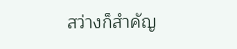สว่างก็สำคัญ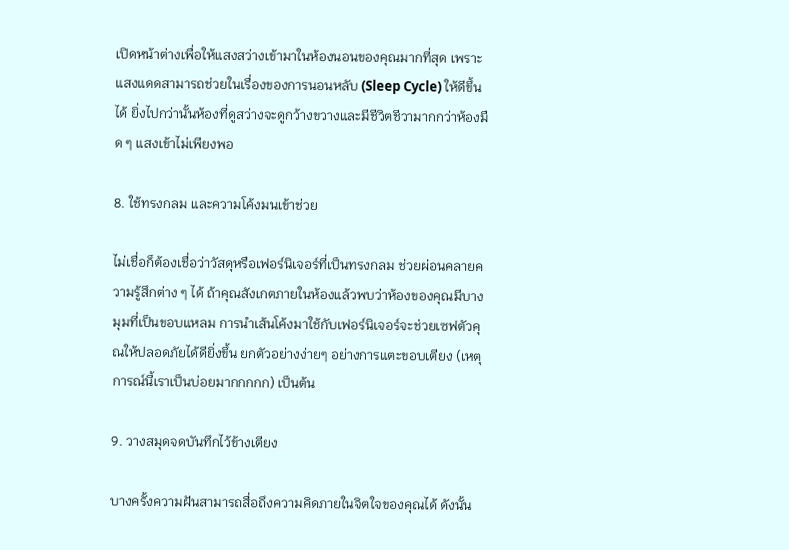เปิดหน้าต่างเพื่อให้แสงสว่างเข้ามาในห้องนอนของคุณมากที่สุด เพราะแสงแดดสามารถช่วยในเรื่องของการนอนหลับ (Sleep Cycle) ให้ดีขึ้นได้ ยิ่งไปกว่านั้นห้องที่ดูสว่างจะดูกว้างขวางและมีชีวิตชีวามากกว่าห้องมืด ๆ แสงเข้าไม่เพียงพอ

8. ใช้ทรงกลม และความโค้งมนเข้าช่วย

ไม่เชื่อก็ต้องเชื่อว่าวัสดุหรือเฟอร์นิเจอร์ที่เป็นทรงกลม ช่วยผ่อนคลายความรู้สึกต่าง ๆ ได้ ถ้าคุณสังเกตภายในห้องแล้วพบว่าห้องของคุณมีบางมุมที่เป็นขอบแหลม การนำเส้นโค้งมาใช้กับเฟอร์นิเจอร์จะช่วยเซฟตัวคุณให้ปลอดภัยได้ดียิ่งขึ้น ยกตัวอย่างง่ายๆ อย่างการแตะขอบเตียง (เหตุการณ์นี้เราเป็นบ่อยมากกกกก) เป็นต้น

9. วางสมุดจดบันทึกไว้ข้างเตียง

บางครั้งความฝันสามารถสื่อถึงความคิดภายในจิตใจของคุณได้ ดังนั้น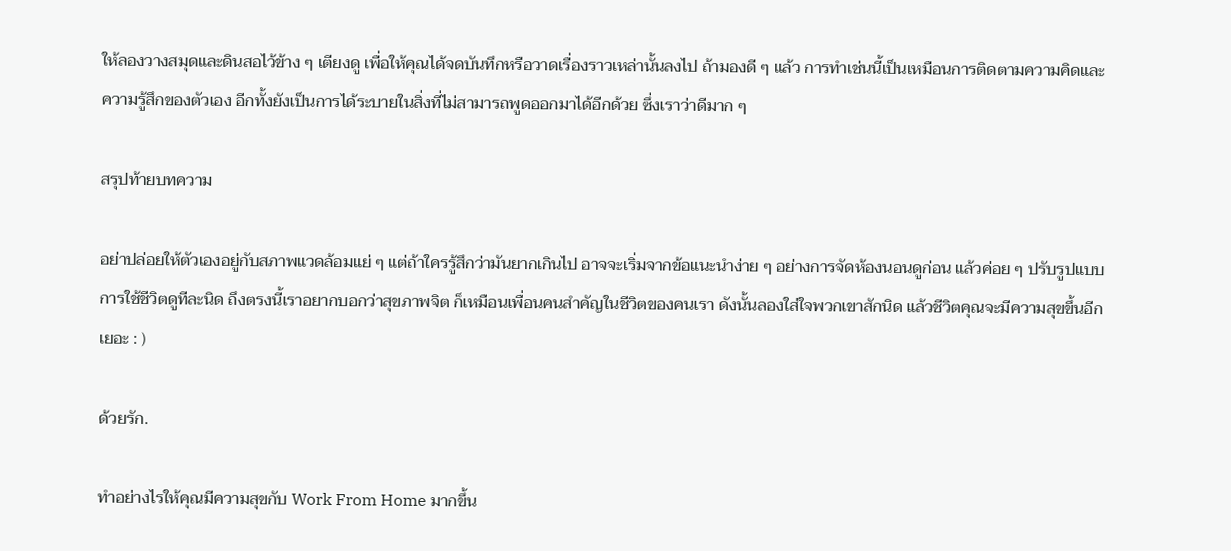ให้ลองวางสมุดและดินสอไว้ข้าง ๆ เตียงดู เพื่อให้คุณได้จดบันทึกหรือวาดเรื่องราวเหล่านั้นลงไป ถ้ามองดี ๆ แล้ว การทำเช่นนี้เป็นเหมือนการติดตามความคิดและความรู้สึกของตัวเอง อีกทั้งยังเป็นการได้ระบายในสิ่งที่ไม่สามารถพูดออกมาได้อีกด้วย ซึ่งเราว่าดีมาก ๆ

สรุปท้ายบทความ

อย่าปล่อยให้ตัวเองอยู่กับสภาพแวดล้อมแย่ ๆ แต่ถ้าใครรู้สึกว่ามันยากเกินไป อาจจะเริ่มจากข้อแนะนำง่าย ๆ อย่างการจัดห้องนอนดูก่อน แล้วค่อย ๆ ปรับรูปแบบการใช้ชีวิตดูทีละนิด ถึงตรงนี้เราอยากบอกว่าสุขภาพจิต ก็เหมือนเพื่อนคนสำคัญในชีวิตของคนเรา ดังนั้นลองใส่ใจพวกเขาสักนิด แล้วชีวิตคุณจะมีความสุขขึ้นอีกเยอะ : )

ด้วยรัก.

ทำอย่างไรให้คุณมีความสุขกับ Work From Home มากขึ้น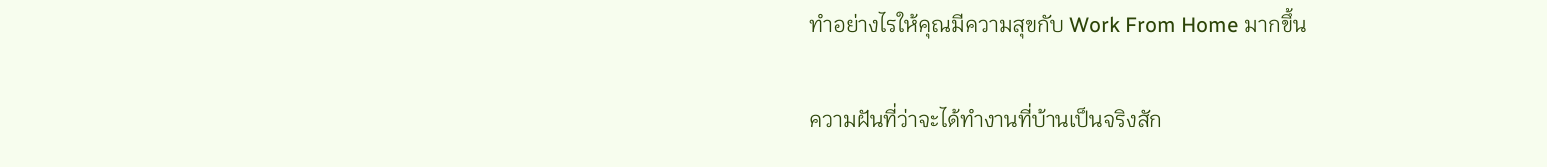ทำอย่างไรให้คุณมีความสุขกับ Work From Home มากขึ้น

ความฝันที่ว่าจะได้ทำงานที่บ้านเป็นจริงสัก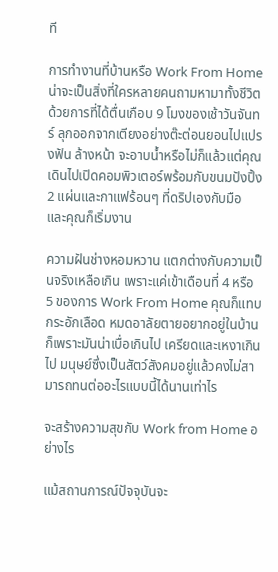ที

การทำงานที่บ้านหรือ Work From Home น่าจะเป็นสิ่งที่ใครหลายคนถามหามาทั้งชีวิต ด้วยการที่ได้ตื่นเกือบ 9 โมงของเช้าวันจันทร์ ลุกออกจากเตียงอย่างต๊ะต่อนยอนไปแปรงฟัน ล้างหน้า จะอาบน้ำหรือไม่ก็แล้วแต่คุณ เดินไปเปิดคอมพิวเตอร์พร้อมกับขนมปังปิ้ง 2 แผ่นและกาแฟร้อนๆ ที่ดริปเองกับมือ และคุณก็เริ่มงาน

ความฝันช่างหอมหวาน แตกต่างกับความเป็นจริงเหลือเกิน เพราะแค่เข้าเดือนที่ 4 หรือ 5 ของการ Work From Home คุณก็แทบกระอักเลือด หมดอาลัยตายอยากอยู่ในบ้าน ก็เพราะมันน่าเบื่อเกินไป เครียดและเหงาเกินไป มนุษย์ซึ่งเป็นสัตว์สังคมอยู่แล้วคงไม่สามารถทนต่ออะไรแบบนี้ได้นานเท่าไร

จะสร้างความสุขกับ Work from Home อย่างไร

แม้สถานการณ์ปัจจุบันจะ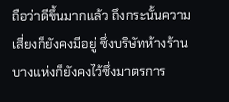ถือว่าดีขึ้นมากแล้ว ถึงกระนั้นความเสี่ยงก็ยังคงมีอยู่ ซึ่งบริษัทห้างร้านบางแห่งก็ยังคงไว้ซึ่งมาตรการ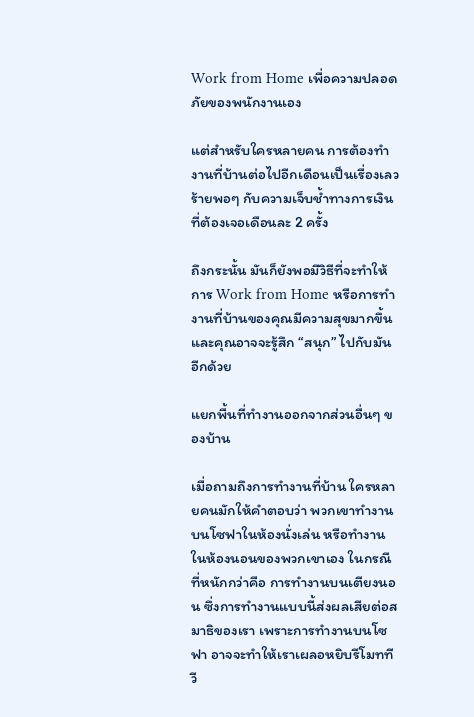Work from Home เพื่อความปลอดภัยของพนักงานเอง

แต่สำหรับใครหลายคน การต้องทำงานที่บ้านต่อไปอีกเดือนเป็นเรื่องเลวร้ายพอๆ กับความเจ็บช้ำทางการเงินที่ต้องเจอเดือนละ 2 ครั้ง

ถึงกระนั้น มันก็ยังพอมีวิธีที่จะทำให้การ Work from Home หรือการทำงานที่บ้านของคุณมีความสุขมากขึ้น และคุณอาจจะรู้สึก “สนุก” ไปกับมันอีกด้วย

แยกพื้นที่ทำงานออกจากส่วนอื่นๆ ของบ้าน

เมื่อถามถึงการทำงานที่บ้าน ใครหลายคนมักให้คำตอบว่า พวกเขาทำงานบนโซฟาในห้องนั่งเล่น หรือทำงานในห้องนอนของพวกเขาเอง ในกรณีที่หนักกว่าคือ การทำงานบนเตียงนอน ซึ่งการทำงานแบบนี้ส่งผลเสียต่อสมาธิของเรา เพราะการทำงานบนโซฟา อาจจะทำให้เราเผลอหยิบรีโมททีวี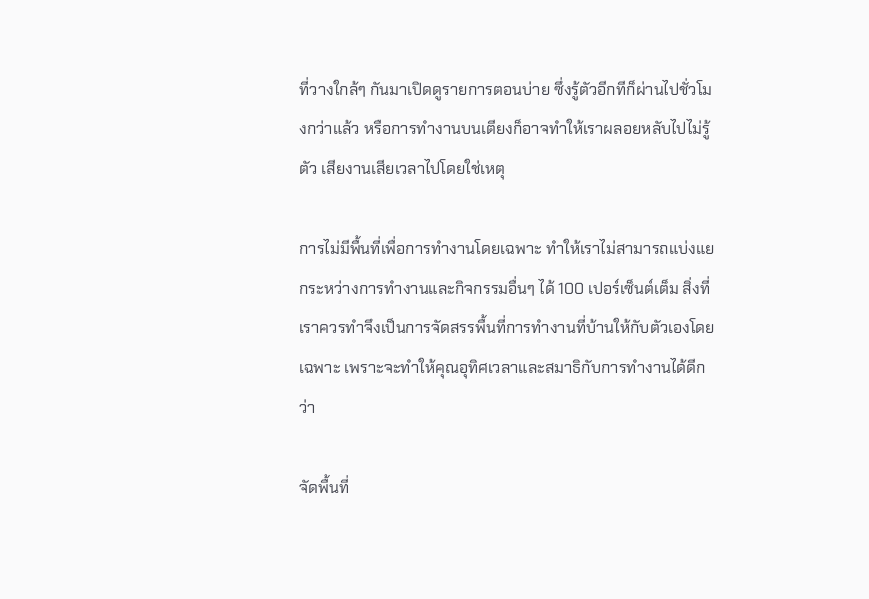ที่วางใกล้ๆ กันมาเปิดดูรายการตอนบ่าย ซึ่งรู้ตัวอีกทีก็ผ่านไปชั่วโมงกว่าแล้ว หรือการทำงานบนเตียงก็อาจทำให้เราผลอยหลับไปไม่รู้ตัว เสียงานเสียเวลาไปโดยใช่เหตุ

การไม่มีพื้นที่เพื่อการทำงานโดยเฉพาะ ทำให้เราไม่สามารถแบ่งแยกระหว่างการทำงานและกิจกรรมอื่นๆ ได้ 100 เปอร์เซ็นต์เต็ม สิ่งที่เราควรทำจึงเป็นการจัดสรรพื้นที่การทำงานที่บ้านให้กับตัวเองโดยเฉพาะ เพราะจะทำให้คุณอุทิศเวลาและสมาธิกับการทำงานได้ดีกว่า

จัดพื้นที่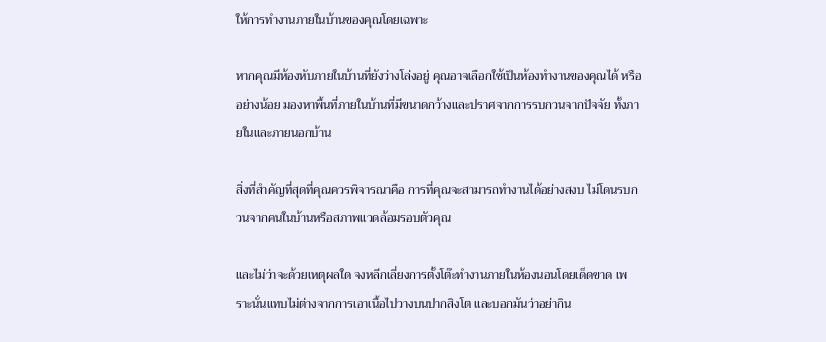ให้การทำงานภายในบ้านของคุณโดยเฉพาะ

หากคุณมีห้องหับภายในบ้านที่ยังว่างโล่งอยู่ คุณอาจเลือกใช้เป็นห้องทำงานของคุณได้ หรืออย่างน้อย มองหาพื้นที่ภายในบ้านที่มีขนาดกว้างและปราศจากการรบกวนจากปัจจัย ทั้งภายในและภายนอกบ้าน

สิ่งที่สำคัญที่สุดที่คุณควรพิจารณาคือ การที่คุณจะสามารถทำงานได้อย่างสงบ ไม่โดนรบกวนจากคนในบ้านหรือสภาพแวดล้อมรอบตัวคุณ

และไม่ว่าจะด้วยเหตุผลใด จงหลีกเลี่ยงการตั้งโต๊ะทำงานภายในห้องนอนโดยเด็ดขาด เพราะนั่นแทบไม่ต่างจากการเอาเนื้อไปวางบนปากสิงโต และบอกมันว่าอย่ากิน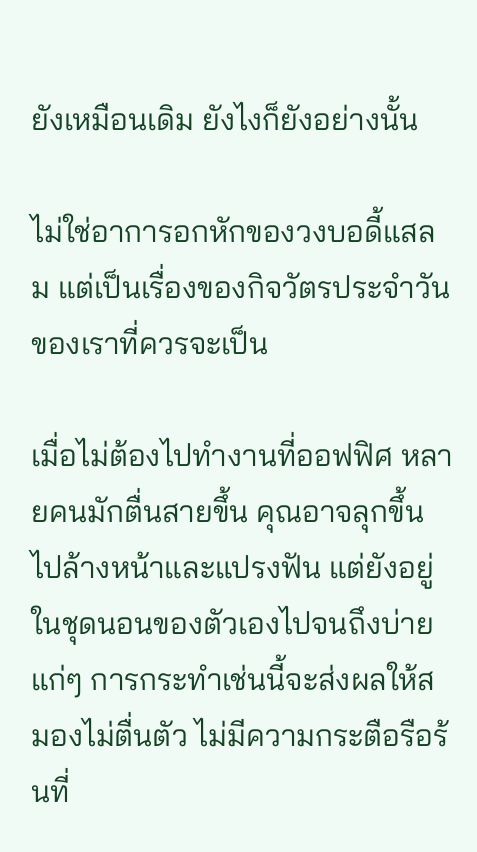ยังเหมือนเดิม ยังไงก็ยังอย่างนั้น

ไม่ใช่อาการอกหักของวงบอดี้แสลม แต่เป็นเรื่องของกิจวัตรประจำวันของเราที่ควรจะเป็น

เมื่อไม่ต้องไปทำงานที่ออฟฟิศ หลายคนมักตื่นสายขึ้น คุณอาจลุกขึ้นไปล้างหน้าและแปรงฟัน แต่ยังอยู่ในชุดนอนของตัวเองไปจนถึงบ่ายแก่ๆ การกระทำเช่นนี้จะส่งผลให้สมองไม่ตื่นตัว ไม่มีความกระตือรือร้นที่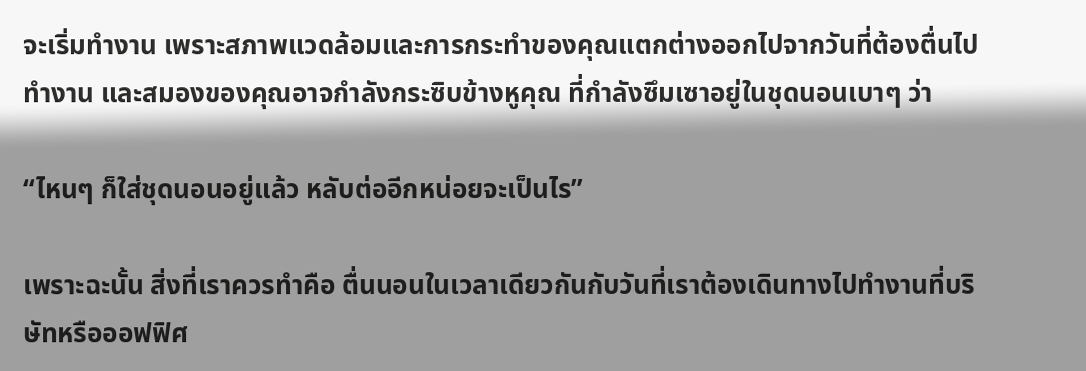จะเริ่มทำงาน เพราะสภาพแวดล้อมและการกระทำของคุณแตกต่างออกไปจากวันที่ต้องตื่นไปทำงาน และสมองของคุณอาจกำลังกระซิบข้างหูคุณ ที่กำลังซึมเซาอยู่ในชุดนอนเบาๆ ว่า

“ไหนๆ ก็ใส่ชุดนอนอยู่แล้ว หลับต่ออีกหน่อยจะเป็นไร”

เพราะฉะนั้น สิ่งที่เราควรทำคือ ตื่นนอนในเวลาเดียวกันกับวันที่เราต้องเดินทางไปทำงานที่บริษัทหรือออฟฟิศ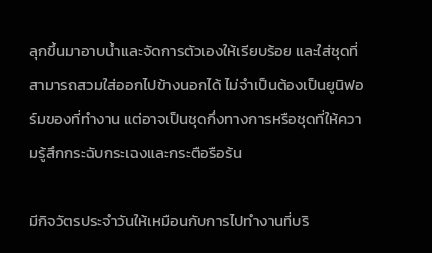ลุกขึ้นมาอาบน้ำและจัดการตัวเองให้เรียบร้อย และใส่ชุดที่สามารถสวมใส่ออกไปข้างนอกได้ ไม่จำเป็นต้องเป็นยูนิฟอร์มของที่ทำงาน แต่อาจเป็นชุดกึ่งทางการหรือชุดที่ให้ความรู้สึกกระฉับกระเฉงและกระตือรือร้น

มีกิจวัตรประจำวันให้เหมือนกับการไปทำงานที่บริ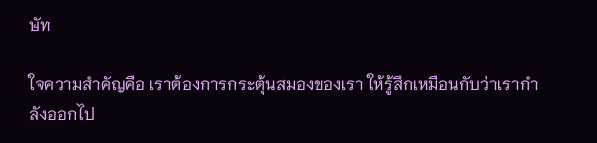ษัท

ใจความสำคัญคือ เราต้องการกระตุ้นสมองของเรา ให้รู้สึกเหมือนกับว่าเรากำลังออกไป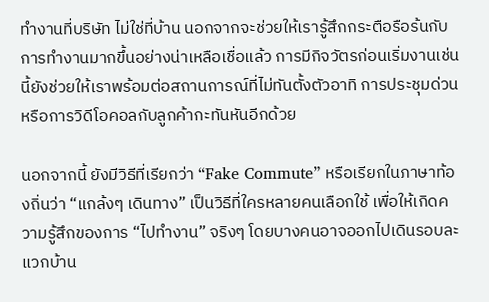ทำงานที่บริษัท ไม่ใช่ที่บ้าน นอกจากจะช่วยให้เรารู้สึกกระตือรือร้นกับการทำงานมากขึ้นอย่างน่าเหลือเชื่อแล้ว การมีกิจวัตรก่อนเริ่มงานเช่นนี้ยังช่วยให้เราพร้อมต่อสถานการณ์ที่ไม่ทันตั้งตัวอาทิ การประชุมด่วนหรือการวิดีโอคอลกับลูกค้ากะทันหันอีกด้วย

นอกจากนี้ ยังมีวิธีที่เรียกว่า “Fake Commute” หรือเรียกในภาษาท้องถิ่นว่า “แกล้งๆ เดินทาง” เป็นวิธีที่ใครหลายคนเลือกใช้ เพื่อให้เกิดความรู้สึกของการ “ไปทำงาน” จริงๆ โดยบางคนอาจออกไปเดินรอบละแวกบ้าน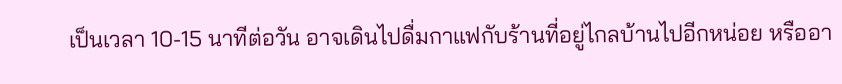เป็นเวลา 10-15 นาทีต่อวัน อาจเดินไปดื่มกาแฟกับร้านที่อยู่ไกลบ้านไปอีกหน่อย หรืออา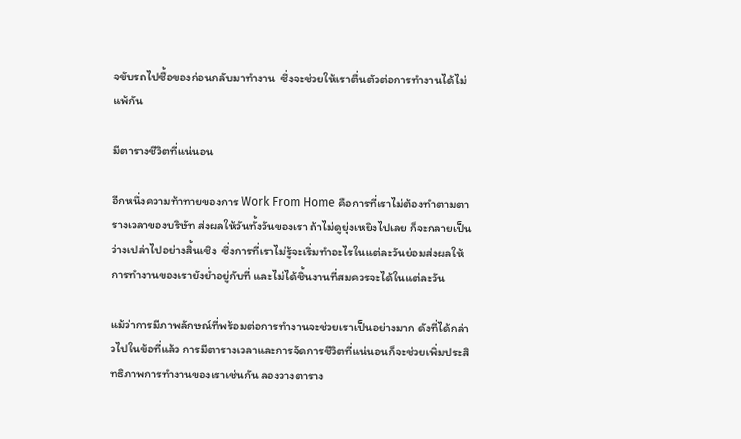จขับรถไปซื้อของก่อนกลับมาทำงาน  ซึ่งจะช่วยให้เราตื่นตัวต่อการทำงานได้ไม่แพ้กัน

มีตารางชีวิตที่แน่นอน

อีกหนึ่งความท้าทายของการ Work From Home คือการที่เราไม่ต้องทำตามตารางเวลาของบริษัท ส่งผลให้วันทั้งวันของเรา ถ้าไม่ดูยุ่งเหยิงไปเลย ก็จะกลายเป็นว่างเปล่าไปอย่างสิ้นเชิง  ซึ่งการที่เราไม่รู้จะเริ่มทำอะไรในแต่ละวันย่อมส่งผลให้การทำงานของเรายังย่ำอยู่กับที่ และไม่ได้ชิ้นงานที่สมควรจะได้ในแต่ละวัน

แม้ว่าการมีภาพลักษณ์ที่พร้อมต่อการทำงานจะช่วยเราเป็นอย่างมาก ดังที่ได้กล่าวไปในข้อที่แล้ว การมีตารางเวลาและการจัดการชีวิตที่แน่นอนก็จะช่วยเพิ่มประสิทธิภาพการทำงานของเราเช่นกัน ลองวางตาราง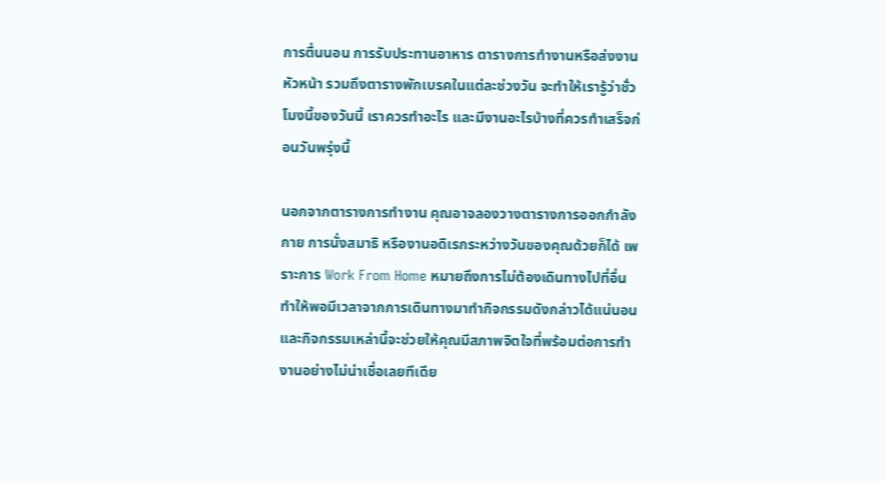การตื่นนอน การรับประทานอาหาร ตารางการทำงานหรือส่งงานหัวหน้า รวมถึงตารางพักเบรคในแต่ละช่วงวัน จะทำให้เรารู้ว่าชั่วโมงนี้ของวันนี้ เราควรทำอะไร และมีงานอะไรบ้างที่ควรทำเสร็จก่อนวันพรุ่งนี้

นอกจากตารางการทำงาน คุณอาจลองวางตารางการออกกำลังกาย การนั่งสมาธิ หรืองานอดิเรกระหว่างวันของคุณด้วยก็ได้ เพราะการ Work From Home หมายถึงการไม่ต้องเดินทางไปที่อื่น ทำให้พอมีเวลาจากการเดินทางมาทำกิจกรรมดังกล่าวได้แน่นอน และกิจกรรมเหล่านี้จะช่วยให้คุณมีสภาพจิตใจที่พร้อมต่อการทำงานอย่างไม่น่าเชื่อเลยทีเดีย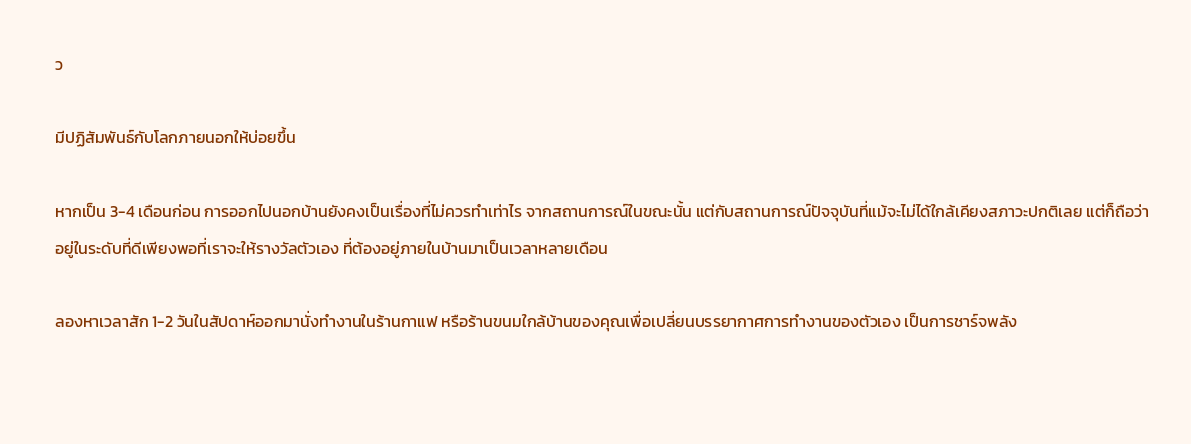ว

มีปฏิสัมพันธ์กับโลกภายนอกให้บ่อยขึ้น

หากเป็น 3-4 เดือนก่อน การออกไปนอกบ้านยังคงเป็นเรื่องที่ไม่ควรทำเท่าไร จากสถานการณ์ในขณะนั้น แต่กับสถานการณ์ปัจจุบันที่แม้จะไม่ได้ใกล้เคียงสภาวะปกติเลย แต่ก็ถือว่าอยู่ในระดับที่ดีเพียงพอที่เราจะให้รางวัลตัวเอง ที่ต้องอยู่ภายในบ้านมาเป็นเวลาหลายเดือน

ลองหาเวลาสัก 1-2 วันในสัปดาห์ออกมานั่งทำงานในร้านกาแฟ หรือร้านขนมใกล้บ้านของคุณเพื่อเปลี่ยนบรรยากาศการทำงานของตัวเอง เป็นการชาร์จพลัง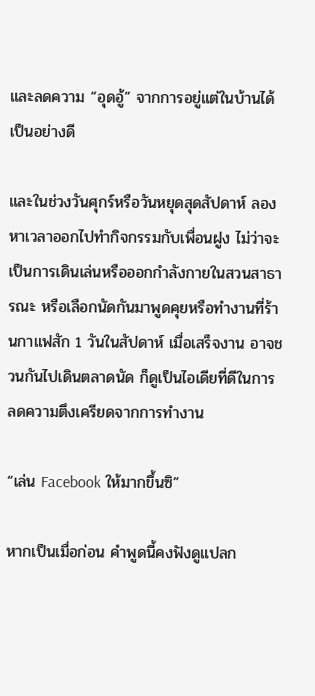และลดความ “อุดอู้” จากการอยู่แต่ในบ้านได้เป็นอย่างดี

และในช่วงวันศุกร์หรือวันหยุดสุดสัปดาห์ ลองหาเวลาออกไปทำกิจกรรมกับเพื่อนฝูง ไม่ว่าจะเป็นการเดินเล่นหรือออกกำลังกายในสวนสาธารณะ หรือเลือกนัดกันมาพูดคุยหรือทำงานที่ร้านกาแฟสัก 1 วันในสัปดาห์ เมื่อเสร็จงาน อาจชวนกันไปเดินตลาดนัด ก็ดูเป็นไอเดียที่ดีในการลดความตึงเครียดจากการทำงาน

“เล่น Facebook ให้มากขึ้นซิ”

หากเป็นเมื่อก่อน คำพูดนี้คงฟังดูแปลก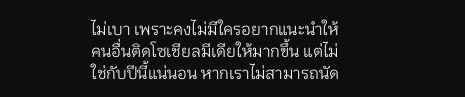ไม่เบา เพราะคงไม่มีใครอยากแนะนำให้คนอื่นติดโซเชียลมีเดียให้มากขึ้น แต่ไม่ใช่กับปีนี้แน่นอน หากเราไม่สามารถนัด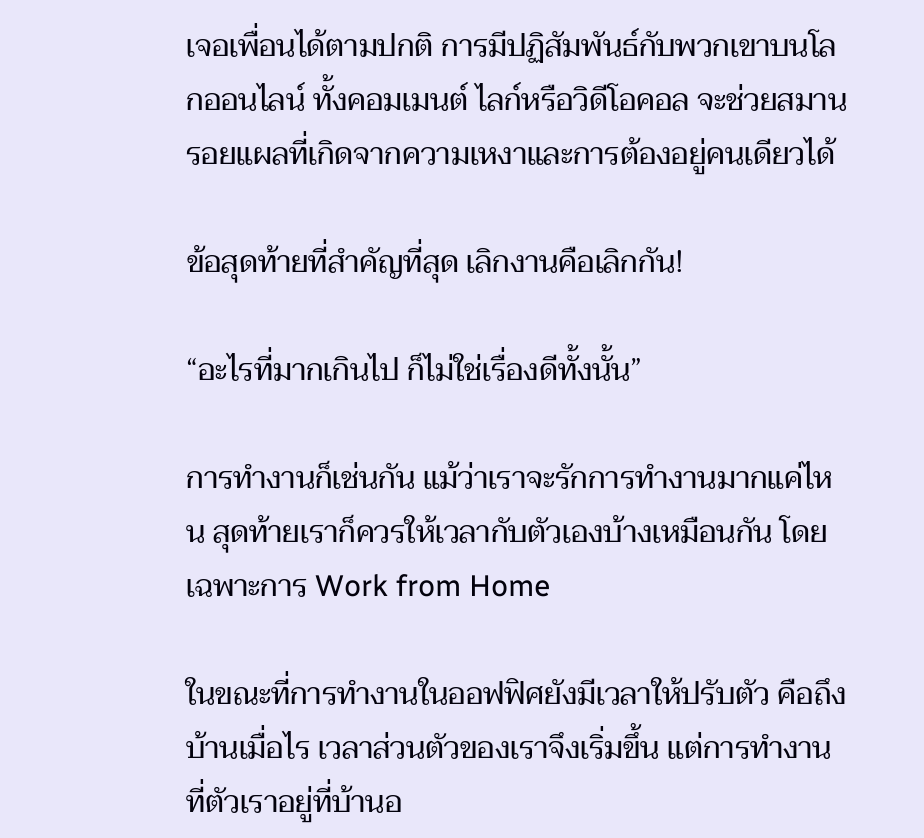เจอเพื่อนได้ตามปกติ การมีปฏิสัมพันธ์กับพวกเขาบนโลกออนไลน์ ทั้งคอมเมนต์ ไลก์หรือวิดีโอคอล จะช่วยสมานรอยแผลที่เกิดจากความเหงาและการต้องอยู่คนเดียวได้

ข้อสุดท้ายที่สำคัญที่สุด เลิกงานคือเลิกกัน!

“อะไรที่มากเกินไป ก็ไม่ใช่เรื่องดีทั้งนั้น”

การทำงานก็เช่นกัน แม้ว่าเราจะรักการทำงานมากแค่ไหน สุดท้ายเราก็ควรให้เวลากับตัวเองบ้างเหมือนกัน โดยเฉพาะการ Work from Home

ในขณะที่การทำงานในออฟฟิศยังมีเวลาให้ปรับตัว คือถึงบ้านเมื่อไร เวลาส่วนตัวของเราจึงเริ่มขึ้น แต่การทำงานที่ตัวเราอยู่ที่บ้านอ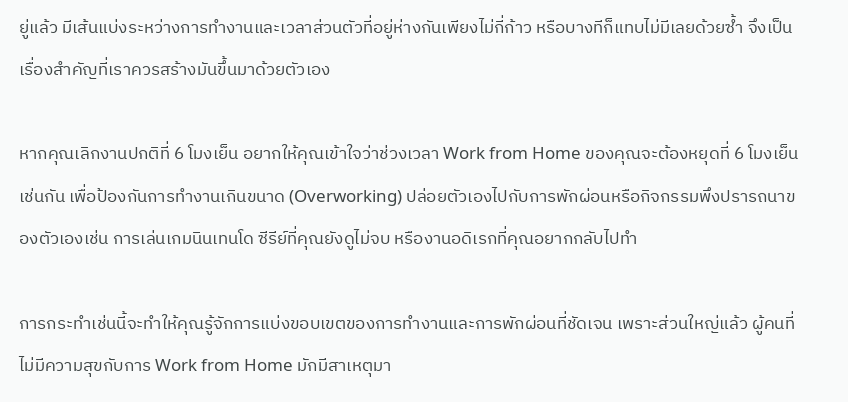ยู่แล้ว มีเส้นแบ่งระหว่างการทำงานและเวลาส่วนตัวที่อยู่ห่างกันเพียงไม่กี่ก้าว หรือบางทีก็แทบไม่มีเลยด้วยซ้ำ จึงเป็นเรื่องสำคัญที่เราควรสร้างมันขึ้นมาด้วยตัวเอง

หากคุณเลิกงานปกติที่ 6 โมงเย็น อยากให้คุณเข้าใจว่าช่วงเวลา Work from Home ของคุณจะต้องหยุดที่ 6 โมงเย็นเช่นกัน เพื่อป้องกันการทำงานเกินขนาด (Overworking) ปล่อยตัวเองไปกับการพักผ่อนหรือกิจกรรมพึงปรารถนาของตัวเองเช่น การเล่นเกมนินเทนโด ซีรีย์ที่คุณยังดูไม่จบ หรืองานอดิเรกที่คุณอยากกลับไปทำ

การกระทำเช่นนี้จะทำให้คุณรู้จักการแบ่งขอบเขตของการทำงานและการพักผ่อนที่ชัดเจน เพราะส่วนใหญ่แล้ว ผู้คนที่ไม่มีความสุขกับการ Work from Home มักมีสาเหตุมา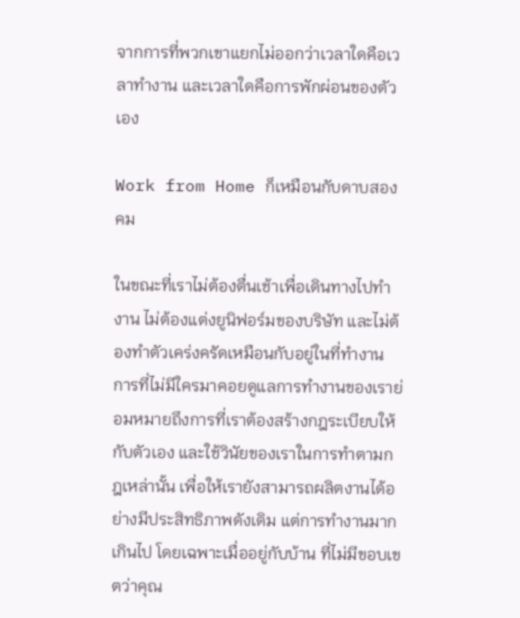จากการที่พวกเขาแยกไม่ออกว่าเวลาใดคือเวลาทำงาน และเวลาใดคือการพักผ่อนของตัวเอง

Work from Home ก็เหมือนกับดาบสองคม

ในขณะที่เราไม่ต้องตื่นเช้าเพื่อเดินทางไปทำงาน ไม่ต้องแต่งยูนิฟอร์มของบริษัท และไม่ต้องทำตัวเคร่งครัดเหมือนกับอยู่ในที่ทำงาน การที่ไม่มีใครมาคอยดูแลการทำงานของเราย่อมหมายถึงการที่เราต้องสร้างกฎระเบียบให้กับตัวเอง และใช้วินัยของเราในการทำตามกฎเหล่านั้น เพื่อให้เรายังสามารถผลิตงานได้อย่างมีประสิทธิภาพดังเดิม แต่การทำงานมากเกินไป โดยเฉพาะเมื่ออยู่กับบ้าน ที่ไม่มีขอบเขตว่าคุณ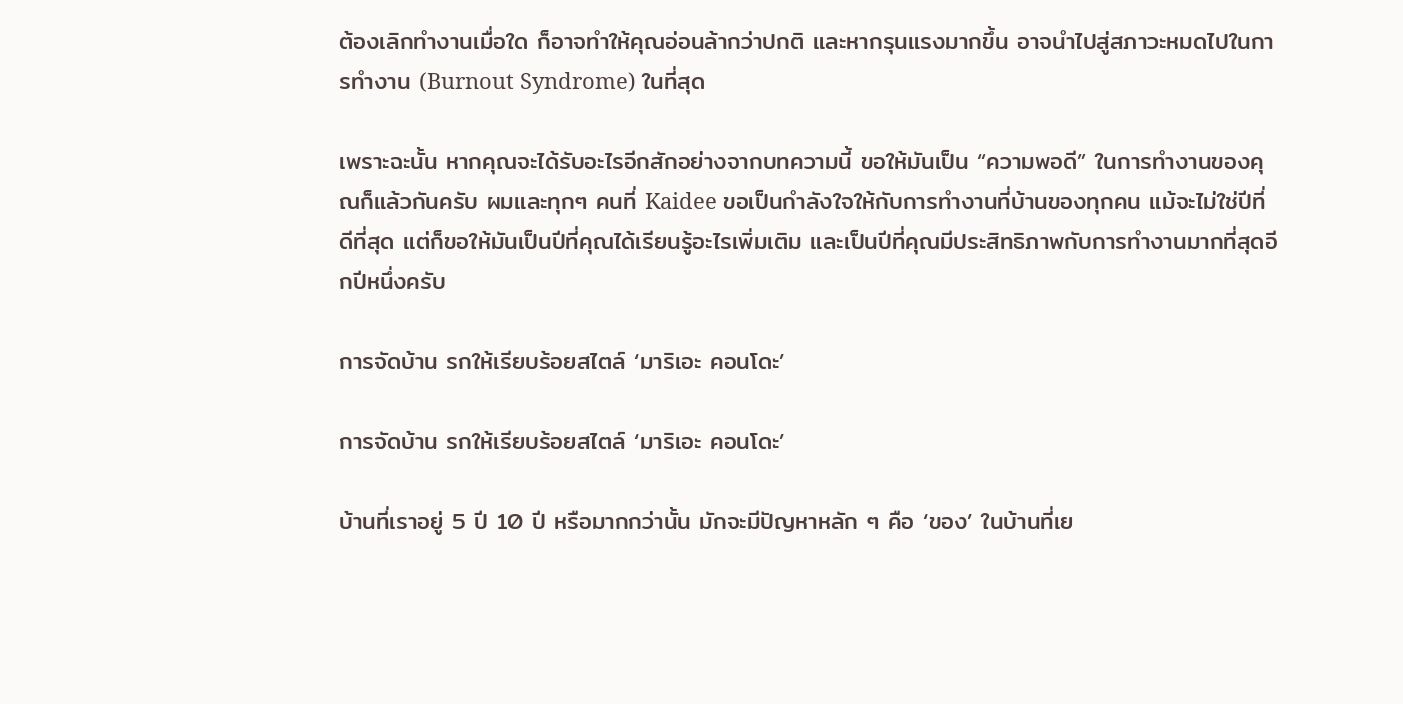ต้องเลิกทำงานเมื่อใด ก็อาจทำให้คุณอ่อนล้ากว่าปกติ และหากรุนแรงมากขึ้น อาจนำไปสู่สภาวะหมดไปในการทำงาน (Burnout Syndrome) ในที่สุด

เพราะฉะนั้น หากคุณจะได้รับอะไรอีกสักอย่างจากบทความนี้ ขอให้มันเป็น “ความพอดี” ในการทำงานของคุณก็แล้วกันครับ ผมและทุกๆ คนที่ Kaidee ขอเป็นกำลังใจให้กับการทำงานที่บ้านของทุกคน แม้จะไม่ใช่ปีที่ดีที่สุด แต่ก็ขอให้มันเป็นปีที่คุณได้เรียนรู้อะไรเพิ่มเติม และเป็นปีที่คุณมีประสิทธิภาพกับการทำงานมากที่สุดอีกปีหนึ่งครับ

การจัดบ้าน รกให้เรียบร้อยสไตล์ ‘มาริเอะ คอนโดะ’

การจัดบ้าน รกให้เรียบร้อยสไตล์ ‘มาริเอะ คอนโดะ’

บ้านที่เราอยู่ 5 ปี 10 ปี หรือมากกว่านั้น มักจะมีปัญหาหลัก ๆ คือ ‘ของ’ ในบ้านที่เย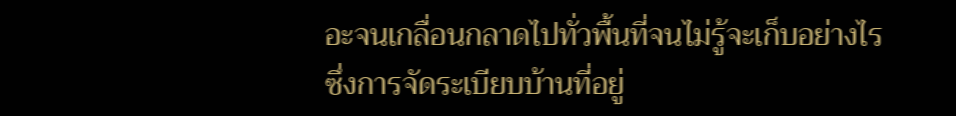อะจนเกลื่อนกลาดไปทั่วพื้นที่จนไม่รู้จะเก็บอย่างไร ซึ่งการจัดระเบียบบ้านที่อยู่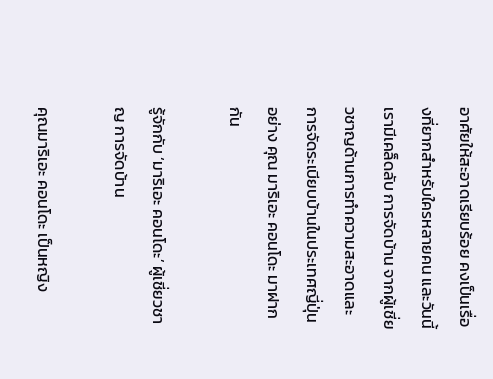อาศัยให้สะอาดเรียบร้อย คงเป็นเรื่องที่ยากสำหรับใครหลายคน และวันนี้เรามีเคล็ดลับ การจัดบ้าน จากผู้เชี่ยวชาญด้านการทำความสะอาดและการจัดระเบียบบ้านในประเทศญี่ปุ่น อย่าง คุณ มาริเอะ คอนโดะ มาฝากกัน

รู้จักกับ ‘มาริเอะ คอนโดะ’ ผู้เชี่ยวชาญ การจัดบ้าน

คุณมาริเอะ คอนโดะ เป็นหญิง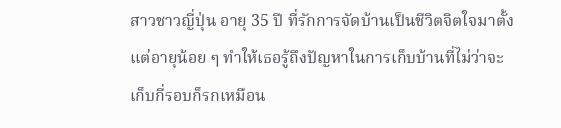สาวชาวญี่ปุ่น อายุ 35 ปี ที่รักการจัดบ้านเป็นชีวิตจิตใจมาตั้งแต่อายุน้อย ๆ ทำให้เธอรู้ถึงปัญหาในการเก็บบ้านที่ไม่ว่าจะเก็บกี่รอบก็รกเหมือน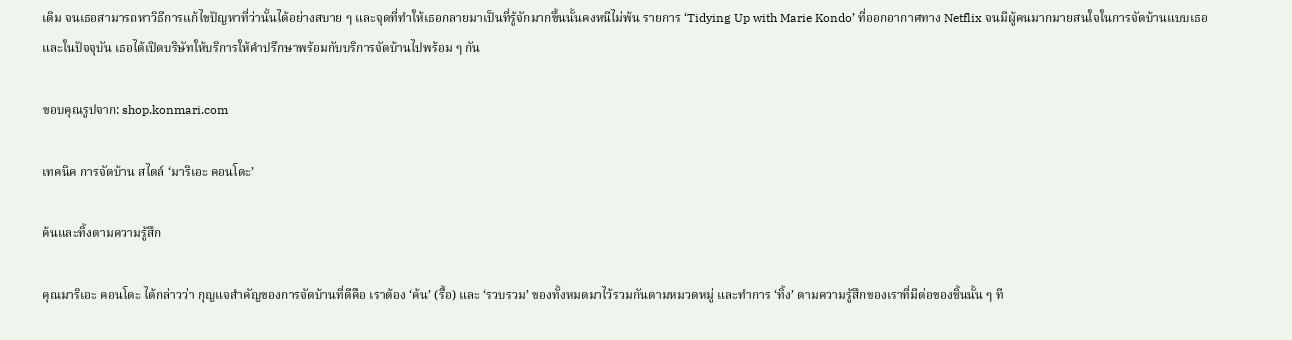เดิม จนเธอสามารถหาวิธีการแก้ไขปัญหาที่ว่านั้นได้อย่างสบาย ๆ และจุดที่ทำให้เธอกลายมาเป็นที่รู้จักมากขึ้นนั้นคงหนีไม่พ้น รายการ ‘Tidying Up with Marie Kondo’ ที่ออกอากาศทาง Netflix จนมีผู้คนมากมายสนใจในการจัดบ้านแบบเธอ และในปัจจุบัน เธอได้เปิดบริษัทให้บริการให้คำปรึกษาพร้อมกับบริการจัดบ้านไปพร้อม ๆ กัน

ขอบคุณรูปจาก: shop.konmari.com

เทคนิค การจัดบ้าน สไตล์ ‘มาริเอะ คอนโดะ’

ค้นและทิ้งตามความรู้สึก

คุณมาริเอะ คอนโดะ ได้กล่าวว่า กุญแจสำคัญของการจัดบ้านที่ดีคือ เราต้อง ‘ค้น’ (รื้อ) และ ‘รวบรวม’ ของทั้งหมดมาไว้รวมกันตามหมวดหมู่ และทำการ ‘ทิ้ง’ ตามความรู้สึกของเราที่มีต่อของชิ้นนั้น ๆ ที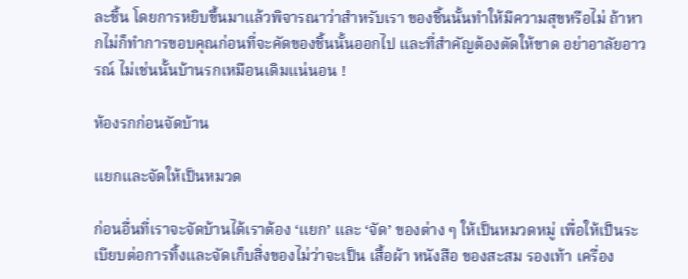ละชิ้น โดยการหยิบขึ้นมาแล้วพิจารณาว่าสำหรับเรา ของชิ้นนั้นทำให้มีความสุขหรือไม่ ถ้าหากไม่ก็ทำการขอบคุณก่อนที่จะคัดของชิ้นนั้นออกไป และที่สำคัญต้องตัดให้ขาด อย่าอาลัยอาวรณ์ ไม่เช่นนั้นบ้านรกเหมือนเดิมแน่นอน !

ห้องรกก่อนจัดบ้าน

แยกและจัดให้เป็นหมวด

ก่อนอื่นที่เราจะจัดบ้านได้เราต้อง ‘แยก’ และ ‘จัด’ ของต่าง ๆ ให้เป็นหมวดหมู่ เพื่อให้เป็นระเบียบต่อการทิ้งและจัดเก็บสิ่งของไม่ว่าจะเป็น เสื้อผ้า หนังสือ ของสะสม รองเท้า เครื่อง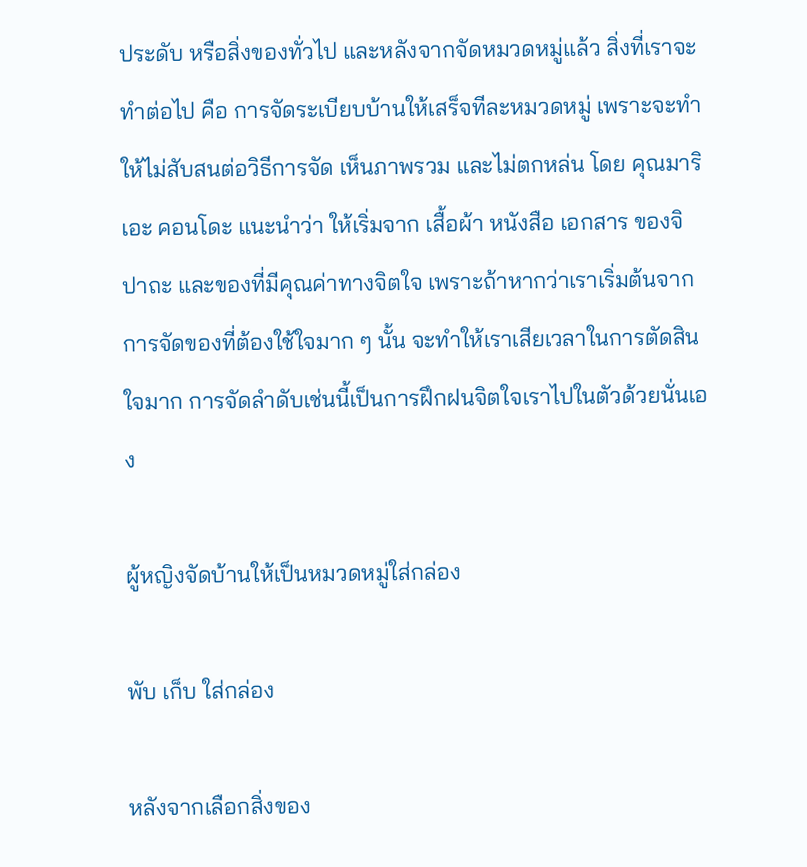ประดับ หรือสิ่งของทั่วไป และหลังจากจัดหมวดหมู่แล้ว สิ่งที่เราจะทำต่อไป คือ การจัดระเบียบบ้านให้เสร็จทีละหมวดหมู่ เพราะจะทำให้ไม่สับสนต่อวิธีการจัด เห็นภาพรวม และไม่ตกหล่น โดย คุณมาริเอะ คอนโดะ แนะนำว่า ให้เริ่มจาก เสื้อผ้า หนังสือ เอกสาร ของจิปาถะ และของที่มีคุณค่าทางจิตใจ เพราะถ้าหากว่าเราเริ่มต้นจากการจัดของที่ต้องใช้ใจมาก ๆ นั้น จะทำให้เราเสียเวลาในการตัดสินใจมาก การจัดลำดับเช่นนี้เป็นการฝึกฝนจิตใจเราไปในตัวด้วยนั่นเอง

ผู้หญิงจัดบ้านให้เป็นหมวดหมู่ใส่กล่อง

พับ เก็บ ใส่กล่อง

หลังจากเลือกสิ่งของ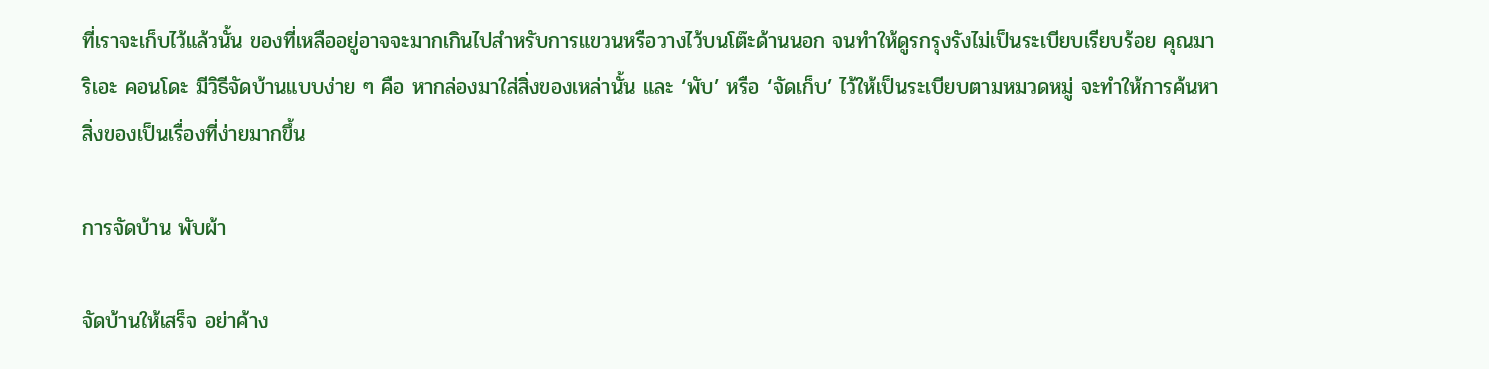ที่เราจะเก็บไว้แล้วนั้น ของที่เหลืออยู่อาจจะมากเกินไปสำหรับการแขวนหรือวางไว้บนโต๊ะด้านนอก จนทำให้ดูรกรุงรังไม่เป็นระเบียบเรียบร้อย คุณมาริเอะ คอนโดะ มีวิธีจัดบ้านแบบง่าย ๆ คือ หากล่องมาใส่สิ่งของเหล่านั้น และ ‘พับ’ หรือ ‘จัดเก็บ’ ไว้ให้เป็นระเบียบตามหมวดหมู่ จะทำให้การค้นหาสิ่งของเป็นเรื่องที่ง่ายมากขึ้น

การจัดบ้าน พับผ้า

จัดบ้านให้เสร็จ อย่าค้าง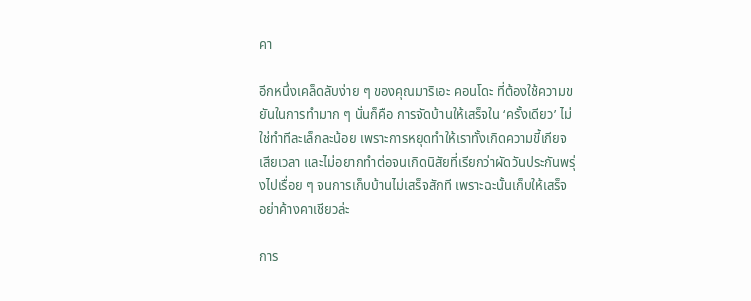คา

อีกหนึ่งเคล็ดลับง่าย ๆ ของคุณมาริเอะ คอนโดะ ที่ต้องใช้ความขยันในการทำมาก ๆ นั่นก็คือ การจัดบ้านให้เสร็จใน ‘ครั้งเดียว’ ไม่ใช่ทำทีละเล็กละน้อย เพราะการหยุดทำให้เราทั้งเกิดความขี้เกียจ เสียเวลา และไม่อยากทำต่อจนเกิดนิสัยที่เรียกว่าผัดวันประกันพรุ่งไปเรื่อย ๆ จนการเก็บบ้านไม่เสร็จสักที เพราะฉะนั้นเก็บให้เสร็จ อย่าค้างคาเชียวล่ะ

การ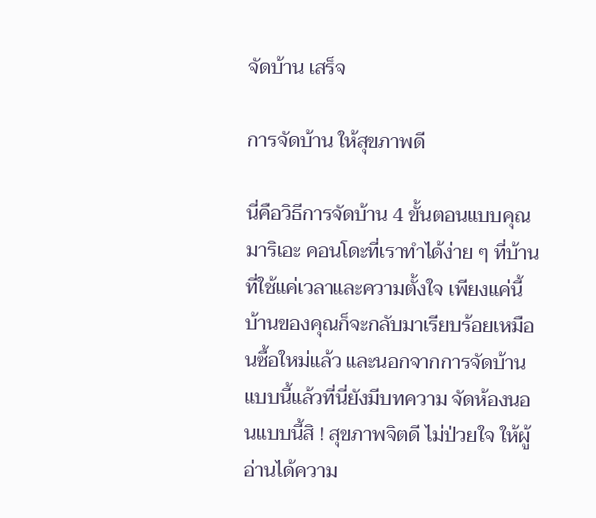จัดบ้าน เสร็จ

การจัดบ้าน ให้สุขภาพดี

นี่คือวิธีการจัดบ้าน 4 ขั้นตอนแบบคุณมาริเอะ คอนโดะที่เราทำได้ง่าย ๆ ที่บ้าน ที่ใช้แค่เวลาและความตั้งใจ เพียงแค่นี้บ้านของคุณก็จะกลับมาเรียบร้อยเหมือนซื้อใหม่แล้ว และนอกจากการจัดบ้านแบบนี้แล้วที่นี่ยังมีบทความ จัดห้องนอนแบบนี้สิ ! สุขภาพจิตดี ไม่ป่วยใจ ให้ผู้อ่านได้ความ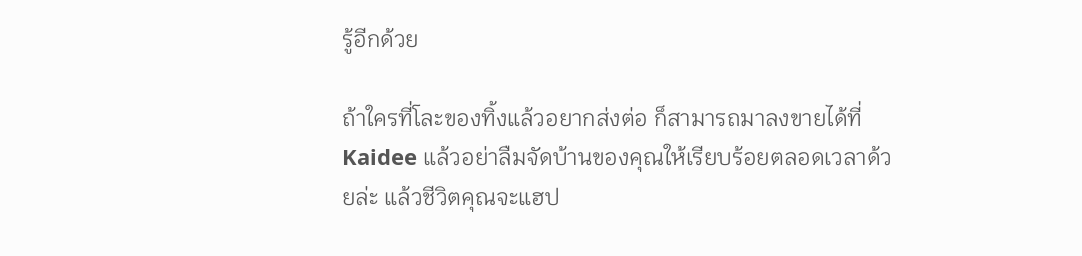รู้อีกด้วย

ถ้าใครที่โละของทิ้งแล้วอยากส่งต่อ ก็สามารถมาลงขายได้ที่ Kaidee แล้วอย่าลืมจัดบ้านของคุณให้เรียบร้อยตลอดเวลาด้วยล่ะ แล้วชีวิตคุณจะแฮป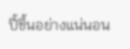ปี้ขึ้นอย่างแน่นอน